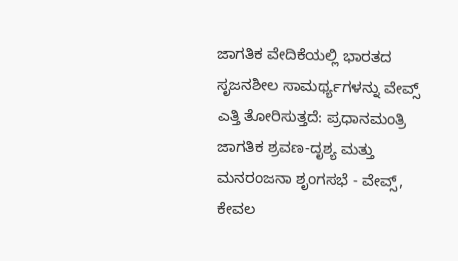ಜಾಗತಿಕ ವೇದಿಕೆಯಲ್ಲಿ ಭಾರತದ ಸೃಜನಶೀಲ ಸಾಮರ್ಥ್ಯಗಳನ್ನು ವೇವ್ಸ್ ಎತ್ತಿ ತೋರಿಸುತ್ತದೆ: ಪ್ರಧಾನಮಂತ್ರಿ
ಜಾಗತಿಕ ಶ್ರವಣ-ದೃಶ್ಯ ಮತ್ತು ಮನರಂಜನಾ ಶೃಂಗಸಭೆ - ವೇವ್ಸ್, ಕೇವಲ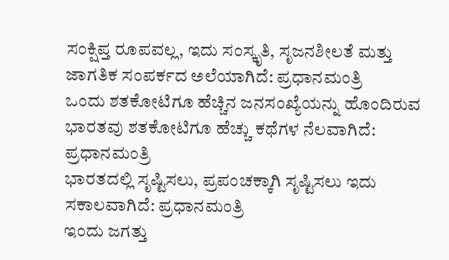ಸಂಕ್ಷಿಪ್ತ ರೂಪವಲ್ಲ, ಇದು ಸಂಸ್ಕೃತಿ, ಸೃಜನಶೀಲತೆ ಮತ್ತು ಜಾಗತಿಕ ಸಂಪರ್ಕದ ಅಲೆಯಾಗಿದೆ: ಪ್ರಧಾನಮಂತ್ರಿ
ಒಂದು ಶತಕೋಟಿಗೂ ಹೆಚ್ಚಿನ ಜನಸಂಖ್ಯೆಯನ್ನು ಹೊಂದಿರುವ ಭಾರತವು ಶತಕೋಟಿಗೂ ಹೆಚ್ಚು ಕಥೆಗಳ ನೆಲವಾಗಿದೆ: ಪ್ರಧಾನಮಂತ್ರಿ
ಭಾರತದಲ್ಲಿ ಸೃಷ್ಟಿಸಲು, ಪ್ರಪಂಚಕ್ಕಾಗಿ ಸೃಷ್ಟಿಸಲು ಇದು ಸಕಾಲವಾಗಿದೆ: ಪ್ರಧಾನಮಂತ್ರಿ
ಇಂದು ಜಗತ್ತು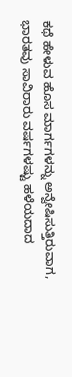ಕಥೆ ಹೇಳುವ ಹೊಸ ಮಾರ್ಗಗಳನ್ನು ಅನ್ವೇಷಿಸುತ್ತಿರುವಾಗ, ಭಾರತವು ಸಾವಿರಾರು ವರ್ಷಗಳಷ್ಟು ಹಳೆಯದಾದ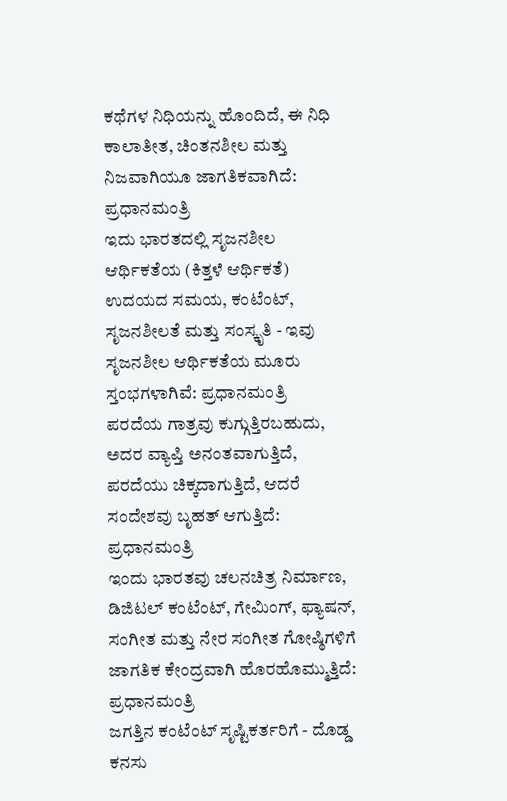ಕಥೆಗಳ ನಿಧಿಯನ್ನು ಹೊಂದಿದೆ, ಈ ನಿಧಿ ಕಾಲಾತೀತ, ಚಿಂತನಶೀಲ ಮತ್ತು ನಿಜವಾಗಿಯೂ ಜಾಗತಿಕವಾಗಿದೆ: ಪ್ರಧಾನಮಂತ್ರಿ
ಇದು ಭಾರತದಲ್ಲಿ ಸೃಜನಶೀಲ ಆರ್ಥಿಕತೆಯ (ಕಿತ್ತಳೆ ಆರ್ಥಿಕತೆ) ಉದಯದ ಸಮಯ, ಕಂಟೆಂಟ್, ಸೃಜನಶೀಲತೆ ಮತ್ತು ಸಂಸ್ಕೃತಿ - ಇವು ಸೃಜನಶೀಲ ಆರ್ಥಿಕತೆಯ ಮೂರು ಸ್ತಂಭಗಳಾಗಿವೆ: ಪ್ರಧಾನಮಂತ್ರಿ
ಪರದೆಯ ಗಾತ್ರವು ಕುಗ್ಗುತ್ತಿರಬಹುದು, ಅದರ ವ್ಯಾಪ್ತಿ ಅನಂತವಾಗುತ್ತಿದೆ, ಪರದೆಯು ಚಿಕ್ಕದಾಗುತ್ತಿದೆ, ಆದರೆ ಸಂದೇಶವು ಬೃಹತ್ ಆಗುತ್ತಿದೆ: ಪ್ರಧಾನಮಂತ್ರಿ
ಇಂದು ಭಾರತವು ಚಲನಚಿತ್ರ ನಿರ್ಮಾಣ, ಡಿಜಿಟಲ್ ಕಂಟೆಂಟ್, ಗೇಮಿಂಗ್, ಫ್ಯಾಷನ್, ಸಂಗೀತ ಮತ್ತು ನೇರ ಸಂಗೀತ ಗೋಷ್ಠಿಗಳಿಗೆ ಜಾಗತಿಕ ಕೇಂದ್ರವಾಗಿ ಹೊರಹೊಮ್ಮುತ್ತಿದೆ: ಪ್ರಧಾನಮಂತ್ರಿ
ಜಗತ್ತಿನ ಕಂಟೆಂಟ್ ಸೃಷ್ಟಿಕರ್ತರಿಗೆ - ದೊಡ್ಡ ಕನಸು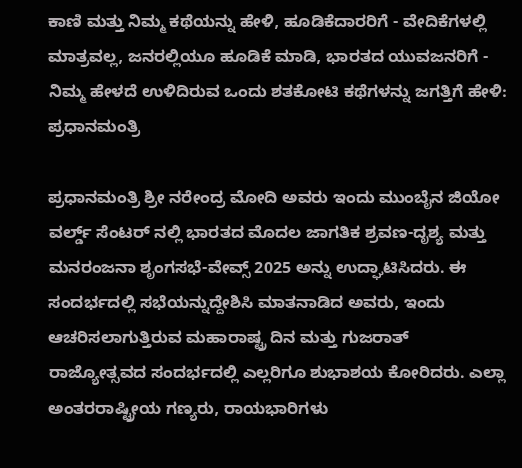ಕಾಣಿ ಮತ್ತು ನಿಮ್ಮ ಕಥೆಯನ್ನು ಹೇಳಿ, ಹೂಡಿಕೆದಾರರಿಗೆ - ವೇದಿಕೆಗಳಲ್ಲಿ ಮಾತ್ರವಲ್ಲ, ಜನರಲ್ಲಿಯೂ ಹೂಡಿಕೆ ಮಾಡಿ, ಭಾರತದ ಯುವಜನರಿಗೆ - ನಿಮ್ಮ ಹೇಳದೆ ಉಳಿದಿರುವ ಒಂದು ಶತಕೋಟಿ ಕಥೆಗಳನ್ನು ಜಗತ್ತಿಗೆ ಹೇಳಿ: ಪ್ರಧಾನಮಂತ್ರಿ

ಪ್ರಧಾನಮಂತ್ರಿ ಶ್ರೀ ನರೇಂದ್ರ ಮೋದಿ ಅವರು ಇಂದು ಮುಂಬೈನ ಜಿಯೋ ವರ್ಲ್ಡ್ ಸೆಂಟರ್ ನಲ್ಲಿ ಭಾರತದ ಮೊದಲ ಜಾಗತಿಕ ಶ್ರವಣ-ದೃಶ್ಯ ಮತ್ತು ಮನರಂಜನಾ ಶೃಂಗಸಭೆ-ವೇವ್ಸ್ 2025 ಅನ್ನು ಉದ್ಘಾಟಿಸಿದರು. ಈ ಸಂದರ್ಭದಲ್ಲಿ ಸಭೆಯನ್ನುದ್ದೇಶಿಸಿ ಮಾತನಾಡಿದ ಅವರು, ಇಂದು ಆಚರಿಸಲಾಗುತ್ತಿರುವ ಮಹಾರಾಷ್ಟ್ರ ದಿನ ಮತ್ತು ಗುಜರಾತ್ ರಾಜ್ಯೋತ್ಸವದ ಸಂದರ್ಭದಲ್ಲಿ ಎಲ್ಲರಿಗೂ ಶುಭಾಶಯ ಕೋರಿದರು. ಎಲ್ಲಾ ಅಂತರರಾಷ್ಟ್ರೀಯ ಗಣ್ಯರು, ರಾಯಭಾರಿಗಳು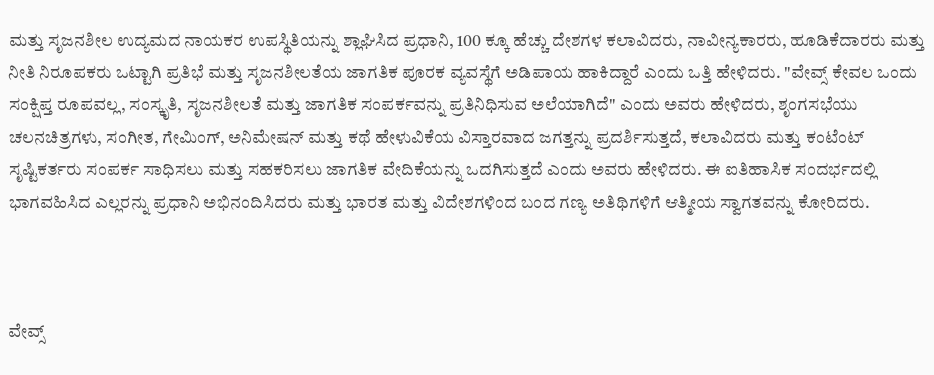ಮತ್ತು ಸೃಜನಶೀಲ ಉದ್ಯಮದ ನಾಯಕರ ಉಪಸ್ಥಿತಿಯನ್ನು ಶ್ಲಾಘಿಸಿದ ಪ್ರಧಾನಿ, 100 ಕ್ಕೂ ಹೆಚ್ಚು ದೇಶಗಳ ಕಲಾವಿದರು, ನಾವೀನ್ಯಕಾರರು, ಹೂಡಿಕೆದಾರರು ಮತ್ತು ನೀತಿ ನಿರೂಪಕರು ಒಟ್ಟಾಗಿ ಪ್ರತಿಭೆ ಮತ್ತು ಸೃಜನಶೀಲತೆಯ ಜಾಗತಿಕ ಪೂರಕ ವ್ಯವಸ್ಥೆಗೆ ಅಡಿಪಾಯ ಹಾಕಿದ್ದಾರೆ ಎಂದು ಒತ್ತಿ ಹೇಳಿದರು. "ವೇವ್ಸ್ ಕೇವಲ ಒಂದು ಸಂಕ್ಷಿಪ್ತ ರೂಪವಲ್ಲ, ಸಂಸ್ಕೃತಿ, ಸೃಜನಶೀಲತೆ ಮತ್ತು ಜಾಗತಿಕ ಸಂಪರ್ಕವನ್ನು ಪ್ರತಿನಿಧಿಸುವ ಅಲೆಯಾಗಿದೆ" ಎಂದು ಅವರು ಹೇಳಿದರು, ಶೃಂಗಸಭೆಯು ಚಲನಚಿತ್ರಗಳು, ಸಂಗೀತ, ಗೇಮಿಂಗ್, ಅನಿಮೇಷನ್ ಮತ್ತು ಕಥೆ ಹೇಳುವಿಕೆಯ ವಿಸ್ತಾರವಾದ ಜಗತ್ತನ್ನು ಪ್ರದರ್ಶಿಸುತ್ತದೆ, ಕಲಾವಿದರು ಮತ್ತು ಕಂಟೆಂಟ್ ಸೃಷ್ಟಿಕರ್ತರು ಸಂಪರ್ಕ ಸಾಧಿಸಲು ಮತ್ತು ಸಹಕರಿಸಲು ಜಾಗತಿಕ ವೇದಿಕೆಯನ್ನು ಒದಗಿಸುತ್ತದೆ ಎಂದು ಅವರು ಹೇಳಿದರು. ಈ ಐತಿಹಾಸಿಕ ಸಂದರ್ಭದಲ್ಲಿ ಭಾಗವಹಿಸಿದ ಎಲ್ಲರನ್ನು ಪ್ರಧಾನಿ ಅಭಿನಂದಿಸಿದರು ಮತ್ತು ಭಾರತ ಮತ್ತು ವಿದೇಶಗಳಿಂದ ಬಂದ ಗಣ್ಯ ಅತಿಥಿಗಳಿಗೆ ಆತ್ಮೀಯ ಸ್ವಾಗತವನ್ನು ಕೋರಿದರು.



ವೇವ್ಸ್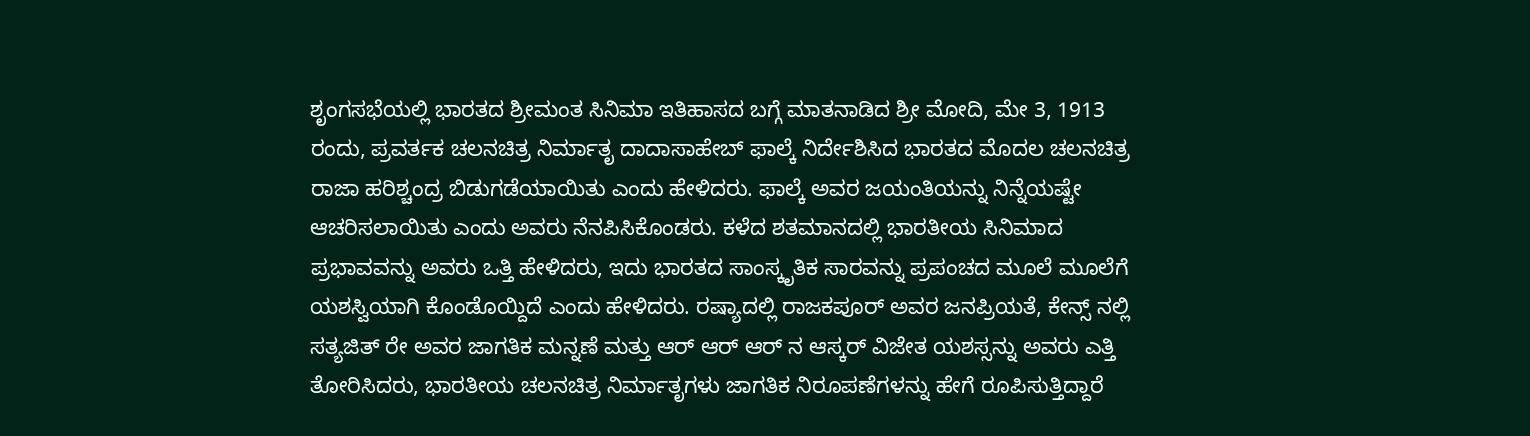ಶೃಂಗಸಭೆಯಲ್ಲಿ ಭಾರತದ ಶ್ರೀಮಂತ ಸಿನಿಮಾ ಇತಿಹಾಸದ ಬಗ್ಗೆ ಮಾತನಾಡಿದ ಶ್ರೀ ಮೋದಿ, ಮೇ 3, 1913 ರಂದು, ಪ್ರವರ್ತಕ ಚಲನಚಿತ್ರ ನಿರ್ಮಾತೃ ದಾದಾಸಾಹೇಬ್ ಫಾಲ್ಕೆ ನಿರ್ದೇಶಿಸಿದ ಭಾರತದ ಮೊದಲ ಚಲನಚಿತ್ರ ರಾಜಾ ಹರಿಶ್ಚಂದ್ರ ಬಿಡುಗಡೆಯಾಯಿತು ಎಂದು ಹೇಳಿದರು. ಫಾಲ್ಕೆ ಅವರ ಜಯಂತಿಯನ್ನು ನಿನ್ನೆಯಷ್ಟೇ ಆಚರಿಸಲಾಯಿತು ಎಂದು ಅವರು ನೆನಪಿಸಿಕೊಂಡರು. ಕಳೆದ ಶತಮಾನದಲ್ಲಿ ಭಾರತೀಯ ಸಿನಿಮಾದ ಪ್ರಭಾವವನ್ನು ಅವರು ಒತ್ತಿ ಹೇಳಿದರು, ಇದು ಭಾರತದ ಸಾಂಸ್ಕೃತಿಕ ಸಾರವನ್ನು ಪ್ರಪಂಚದ ಮೂಲೆ ಮೂಲೆಗೆ ಯಶಸ್ವಿಯಾಗಿ ಕೊಂಡೊಯ್ದಿದೆ ಎಂದು ಹೇಳಿದರು. ರಷ್ಯಾದಲ್ಲಿ ರಾಜಕಪೂರ್ ಅವರ ಜನಪ್ರಿಯತೆ, ಕೇನ್ಸ್ ನಲ್ಲಿ ಸತ್ಯಜಿತ್ ರೇ ಅವರ ಜಾಗತಿಕ ಮನ್ನಣೆ ಮತ್ತು ಆರ್ ಆರ್ ಆರ್ ನ ಆಸ್ಕರ್ ವಿಜೇತ ಯಶಸ್ಸನ್ನು ಅವರು ಎತ್ತಿ ತೋರಿಸಿದರು, ಭಾರತೀಯ ಚಲನಚಿತ್ರ ನಿರ್ಮಾತೃಗಳು ಜಾಗತಿಕ ನಿರೂಪಣೆಗಳನ್ನು ಹೇಗೆ ರೂಪಿಸುತ್ತಿದ್ದಾರೆ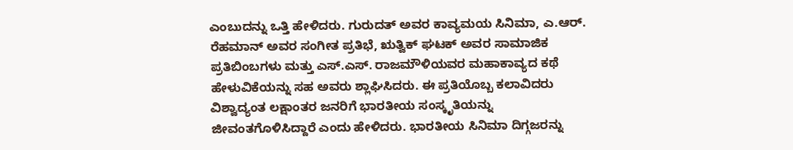ಎಂಬುದನ್ನು ಒತ್ತಿ ಹೇಳಿದರು. ಗುರುದತ್ ಅವರ ಕಾವ್ಯಮಯ ಸಿನಿಮಾ, ಎ.ಆರ್. ರೆಹಮಾನ್ ಅವರ ಸಂಗೀತ ಪ್ರತಿಭೆ, ಋತ್ವಿಕ್ ಘಟಕ್ ಅವರ ಸಾಮಾಜಿಕ ಪ್ರತಿಬಿಂಬಗಳು ಮತ್ತು ಎಸ್.ಎಸ್. ರಾಜಮೌಳಿಯವರ ಮಹಾಕಾವ್ಯದ ಕಥೆ ಹೇಳುವಿಕೆಯನ್ನು ಸಹ ಅವರು ಶ್ಲಾಘಿಸಿದರು. ಈ ಪ್ರತಿಯೊಬ್ಬ ಕಲಾವಿದರು ವಿಶ್ವಾದ್ಯಂತ ಲಕ್ಷಾಂತರ ಜನರಿಗೆ ಭಾರತೀಯ ಸಂಸ್ಕೃತಿಯನ್ನು ಜೀವಂತಗೊಳಿಸಿದ್ದಾರೆ ಎಂದು ಹೇಳಿದರು. ಭಾರತೀಯ ಸಿನಿಮಾ ದಿಗ್ಗಜರನ್ನು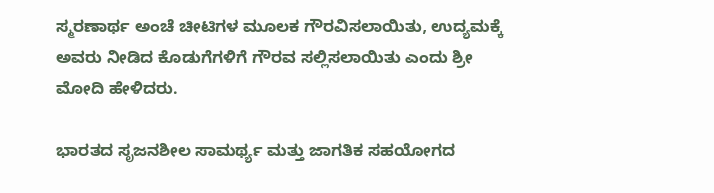ಸ್ಮರಣಾರ್ಥ ಅಂಚೆ ಚೀಟಿಗಳ ಮೂಲಕ ಗೌರವಿಸಲಾಯಿತು, ಉದ್ಯಮಕ್ಕೆ ಅವರು ನೀಡಿದ ಕೊಡುಗೆಗಳಿಗೆ ಗೌರವ ಸಲ್ಲಿಸಲಾಯಿತು ಎಂದು ಶ್ರೀ ಮೋದಿ ಹೇಳಿದರು.

ಭಾರತದ ಸೃಜನಶೀಲ ಸಾಮರ್ಥ್ಯ ಮತ್ತು ಜಾಗತಿಕ ಸಹಯೋಗದ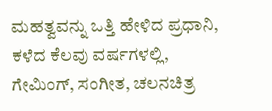ಮಹತ್ವವನ್ನು ಒತ್ತಿ ಹೇಳಿದ ಪ್ರಧಾನಿ, ಕಳೆದ ಕೆಲವು ವರ್ಷಗಳಲ್ಲಿ, ಗೇಮಿಂಗ್, ಸಂಗೀತ, ಚಲನಚಿತ್ರ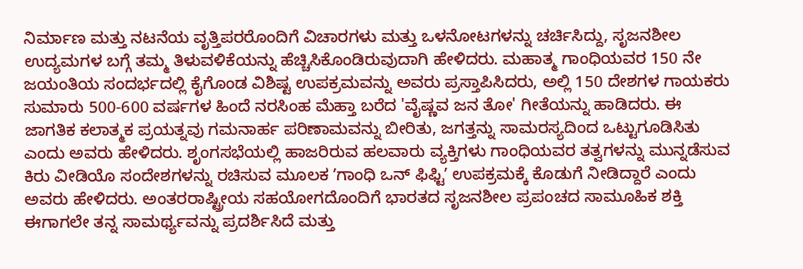ನಿರ್ಮಾಣ ಮತ್ತು ನಟನೆಯ ವೃತ್ತಿಪರರೊಂದಿಗೆ ವಿಚಾರಗಳು ಮತ್ತು ಒಳನೋಟಗಳನ್ನು ಚರ್ಚಿಸಿದ್ದು, ಸೃಜನಶೀಲ ಉದ್ಯಮಗಳ ಬಗ್ಗೆ ತಮ್ಮ ತಿಳುವಳಿಕೆಯನ್ನು ಹೆಚ್ಚಿಸಿಕೊಂಡಿರುವುದಾಗಿ ಹೇಳಿದರು. ಮಹಾತ್ಮ ಗಾಂಧಿಯವರ 150 ನೇ ಜಯಂತಿಯ ಸಂದರ್ಭದಲ್ಲಿ ಕೈಗೊಂಡ ವಿಶಿಷ್ಟ ಉಪಕ್ರಮವನ್ನು ಅವರು ಪ್ರಸ್ತಾಪಿಸಿದರು, ಅಲ್ಲಿ 150 ದೇಶಗಳ ಗಾಯಕರು ಸುಮಾರು 500-600 ವರ್ಷಗಳ ಹಿಂದೆ ನರಸಿಂಹ ಮೆಹ್ತಾ ಬರೆದ 'ವೈಷ್ಣವ ಜನ ತೋ' ಗೀತೆಯನ್ನು ಹಾಡಿದರು. ಈ ಜಾಗತಿಕ ಕಲಾತ್ಮಕ ಪ್ರಯತ್ನವು ಗಮನಾರ್ಹ ಪರಿಣಾಮವನ್ನು ಬೀರಿತು, ಜಗತ್ತನ್ನು ಸಾಮರಸ್ಯದಿಂದ ಒಟ್ಟುಗೂಡಿಸಿತು ಎಂದು ಅವರು ಹೇಳಿದರು. ಶೃಂಗಸಭೆಯಲ್ಲಿ ಹಾಜರಿರುವ ಹಲವಾರು ವ್ಯಕ್ತಿಗಳು ಗಾಂಧಿಯವರ ತತ್ವಗಳನ್ನು ಮುನ್ನಡೆಸುವ ಕಿರು ವೀಡಿಯೊ ಸಂದೇಶಗಳನ್ನು ರಚಿಸುವ ಮೂಲಕ ʼಗಾಂಧಿ ಒನ್ ಫಿಫ್ಟಿʼ ಉಪಕ್ರಮಕ್ಕೆ ಕೊಡುಗೆ ನೀಡಿದ್ದಾರೆ ಎಂದು ಅವರು ಹೇಳಿದರು. ಅಂತರರಾಷ್ಟ್ರೀಯ ಸಹಯೋಗದೊಂದಿಗೆ ಭಾರತದ ಸೃಜನಶೀಲ ಪ್ರಪಂಚದ ಸಾಮೂಹಿಕ ಶಕ್ತಿ ಈಗಾಗಲೇ ತನ್ನ ಸಾಮರ್ಥ್ಯವನ್ನು ಪ್ರದರ್ಶಿಸಿದೆ ಮತ್ತು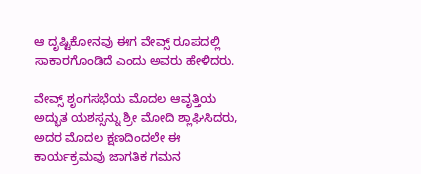ಆ ದೃಷ್ಟಿಕೋನವು ಈಗ ವೇವ್ಸ್ ರೂಪದಲ್ಲಿ ಸಾಕಾರಗೊಂಡಿದೆ ಎಂದು ಅವರು ಹೇಳಿದರು.

ವೇವ್ಸ್ ಶೃಂಗಸಭೆಯ ಮೊದಲ ಆವೃತ್ತಿಯ ಅದ್ಭುತ ಯಶಸ್ಸನ್ನು ಶ್ರೀ ಮೋದಿ ಶ್ಲಾಘಿಸಿದರು, ಅದರ ಮೊದಲ ಕ್ಷಣದಿಂದಲೇ ಈ ಕಾರ್ಯಕ್ರಮವು ಜಾಗತಿಕ ಗಮನ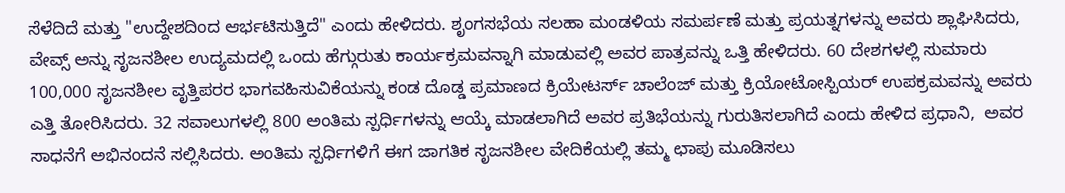ಸೆಳೆದಿದೆ ಮತ್ತು "ಉದ್ದೇಶದಿಂದ ಆರ್ಭಟಿಸುತ್ತಿದೆ" ಎಂದು ಹೇಳಿದರು. ಶೃಂಗಸಭೆಯ ಸಲಹಾ ಮಂಡಳಿಯ ಸಮರ್ಪಣೆ ಮತ್ತು ಪ್ರಯತ್ನಗಳನ್ನು ಅವರು ಶ್ಲಾಘಿಸಿದರು, ವೇವ್ಸ್ ಅನ್ನು ಸೃಜನಶೀಲ ಉದ್ಯಮದಲ್ಲಿ ಒಂದು ಹೆಗ್ಗುರುತು ಕಾರ್ಯಕ್ರಮವನ್ನಾಗಿ ಮಾಡುವಲ್ಲಿ ಅವರ ಪಾತ್ರವನ್ನು ಒತ್ತಿ ಹೇಳಿದರು. 60 ದೇಶಗಳಲ್ಲಿ ಸುಮಾರು  100,000 ಸೃಜನಶೀಲ ವೃತ್ತಿಪರರ ಭಾಗವಹಿಸುವಿಕೆಯನ್ನು ಕಂಡ ದೊಡ್ಡ ಪ್ರಮಾಣದ ಕ್ರಿಯೇಟರ್ಸ್ ಚಾಲೆಂಜ್ ಮತ್ತು ಕ್ರಿಯೋಟೋಸ್ಪಿಯರ್ ಉಪಕ್ರಮವನ್ನು ಅವರು ಎತ್ತಿ ತೋರಿಸಿದರು. 32 ಸವಾಲುಗಳಲ್ಲಿ 800 ಅಂತಿಮ ಸ್ಪರ್ಧಿಗಳನ್ನು ಆಯ್ಕೆ ಮಾಡಲಾಗಿದೆ ಅವರ ಪ್ರತಿಭೆಯನ್ನು ಗುರುತಿಸಲಾಗಿದೆ ಎಂದು ಹೇಳಿದ ಪ್ರಧಾನಿ,  ಅವರ ಸಾಧನೆಗೆ ಅಭಿನಂದನೆ ಸಲ್ಲಿಸಿದರು. ಅಂತಿಮ ಸ್ಪರ್ಧಿಗಳಿಗೆ ಈಗ ಜಾಗತಿಕ ಸೃಜನಶೀಲ ವೇದಿಕೆಯಲ್ಲಿ ತಮ್ಮ ಛಾಪು ಮೂಡಿಸಲು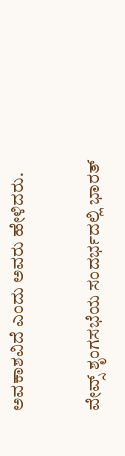ಅವಕಾಶವಿದೆ ಎಂದು ಅವರು ಹೇಳಿದರು.

ವೇವ್ಸ್ ಶೃಂಗಸಭೆಯ ಸಂದರ್ಭದಲ್ಲಿ ಭಾರತ್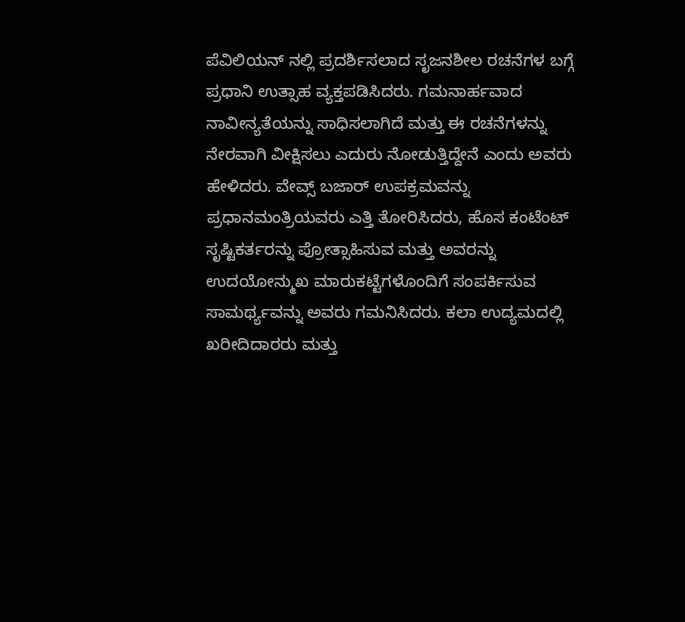ಪೆವಿಲಿಯನ್ ನಲ್ಲಿ ಪ್ರದರ್ಶಿಸಲಾದ ಸೃಜನಶೀಲ ರಚನೆಗಳ ಬಗ್ಗೆ ಪ್ರಧಾನಿ ಉತ್ಸಾಹ ವ್ಯಕ್ತಪಡಿಸಿದರು. ಗಮನಾರ್ಹವಾದ ನಾವೀನ್ಯತೆಯನ್ನು ಸಾಧಿಸಲಾಗಿದೆ ಮತ್ತು ಈ ರಚನೆಗಳನ್ನು ನೇರವಾಗಿ ವೀಕ್ಷಿಸಲು ಎದುರು ನೋಡುತ್ತಿದ್ದೇನೆ ಎಂದು ಅವರು ಹೇಳಿದರು. ವೇವ್ಸ್ ಬಜಾರ್ ಉಪಕ್ರಮವನ್ನು ಪ್ರಧಾನಮಂತ್ರಿಯವರು ಎತ್ತಿ ತೋರಿಸಿದರು, ಹೊಸ ಕಂಟೆಂಟ್ ಸೃಷ್ಟಿಕರ್ತರನ್ನು ಪ್ರೋತ್ಸಾಹಿಸುವ ಮತ್ತು ಅವರನ್ನು ಉದಯೋನ್ಮುಖ ಮಾರುಕಟ್ಟೆಗಳೊಂದಿಗೆ ಸಂಪರ್ಕಿಸುವ ಸಾಮರ್ಥ್ಯವನ್ನು ಅವರು ಗಮನಿಸಿದರು. ಕಲಾ ಉದ್ಯಮದಲ್ಲಿ ಖರೀದಿದಾರರು ಮತ್ತು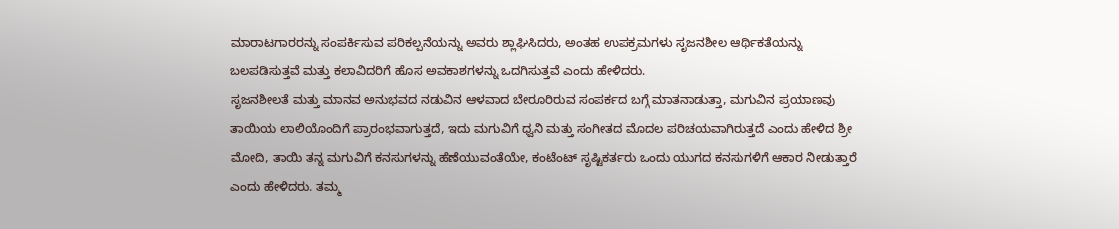ಮಾರಾಟಗಾರರನ್ನು ಸಂಪರ್ಕಿಸುವ ಪರಿಕಲ್ಪನೆಯನ್ನು ಅವರು ಶ್ಲಾಘಿಸಿದರು, ಅಂತಹ ಉಪಕ್ರಮಗಳು ಸೃಜನಶೀಲ ಆರ್ಥಿಕತೆಯನ್ನು ಬಲಪಡಿಸುತ್ತವೆ ಮತ್ತು ಕಲಾವಿದರಿಗೆ ಹೊಸ ಅವಕಾಶಗಳನ್ನು ಒದಗಿಸುತ್ತವೆ ಎಂದು ಹೇಳಿದರು.
ಸೃಜನಶೀಲತೆ ಮತ್ತು ಮಾನವ ಅನುಭವದ ನಡುವಿನ ಆಳವಾದ ಬೇರೂರಿರುವ ಸಂಪರ್ಕದ ಬಗ್ಗೆ ಮಾತನಾಡುತ್ತಾ, ಮಗುವಿನ ಪ್ರಯಾಣವು ತಾಯಿಯ ಲಾಲಿಯೊಂದಿಗೆ ಪ್ರಾರಂಭವಾಗುತ್ತದೆ, ಇದು ಮಗುವಿಗೆ ಧ್ವನಿ ಮತ್ತು ಸಂಗೀತದ ಮೊದಲ ಪರಿಚಯವಾಗಿರುತ್ತದೆ ಎಂದು ಹೇಳಿದ ಶ್ರೀ ಮೋದಿ, ತಾಯಿ ತನ್ನ ಮಗುವಿಗೆ ಕನಸುಗಳನ್ನು ಹೆಣೆಯುವಂತೆಯೇ, ಕಂಟೆಂಟ್ ಸೃಷ್ಟಿಕರ್ತರು ಒಂದು ಯುಗದ ಕನಸುಗಳಿಗೆ ಆಕಾರ ನೀಡುತ್ತಾರೆ ಎಂದು ಹೇಳಿದರು. ತಮ್ಮ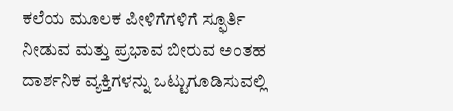ಕಲೆಯ ಮೂಲಕ ಪೀಳಿಗೆಗಳಿಗೆ ಸ್ಫೂರ್ತಿ ನೀಡುವ ಮತ್ತು ಪ್ರಭಾವ ಬೀರುವ ಅಂತಹ ದಾರ್ಶನಿಕ ವ್ಯಕ್ತಿಗಳನ್ನು ಒಟ್ಟುಗೂಡಿಸುವಲ್ಲಿ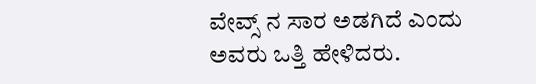ವೇವ್ಸ್ ನ ಸಾರ ಅಡಗಿದೆ ಎಂದು ಅವರು ಒತ್ತಿ ಹೇಳಿದರು.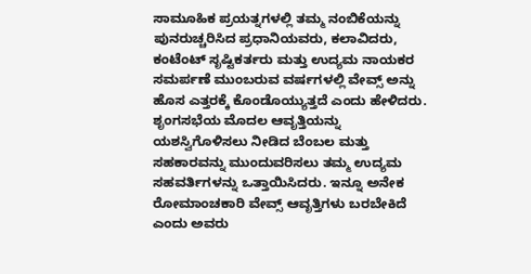ಸಾಮೂಹಿಕ ಪ್ರಯತ್ನಗಳಲ್ಲಿ ತಮ್ಮ ನಂಬಿಕೆಯನ್ನು ಪುನರುಚ್ಚರಿಸಿದ ಪ್ರಧಾನಿಯವರು, ಕಲಾವಿದರು, ಕಂಟೆಂಟ್ ಸೃಷ್ಟಿಕರ್ತರು ಮತ್ತು ಉದ್ಯಮ ನಾಯಕರ ಸಮರ್ಪಣೆ ಮುಂಬರುವ ವರ್ಷಗಳಲ್ಲಿ ವೇವ್ಸ್ ಅನ್ನು ಹೊಸ ಎತ್ತರಕ್ಕೆ ಕೊಂಡೊಯ್ಯುತ್ತದೆ ಎಂದು ಹೇಳಿದರು. ಶೃಂಗಸಭೆಯ ಮೊದಲ ಆವೃತ್ತಿಯನ್ನು ಯಶಸ್ವಿಗೊಳಿಸಲು ನೀಡಿದ ಬೆಂಬಲ ಮತ್ತು ಸಹಕಾರವನ್ನು ಮುಂದುವರಿಸಲು ತಮ್ಮ ಉದ್ಯಮ ಸಹವರ್ತಿಗಳನ್ನು ಒತ್ತಾಯಿಸಿದರು. ಇನ್ನೂ ಅನೇಕ ರೋಮಾಂಚಕಾರಿ ವೇವ್ಸ್ ಆವೃತ್ತಿಗಳು ಬರಬೇಕಿದೆ ಎಂದು ಅವರು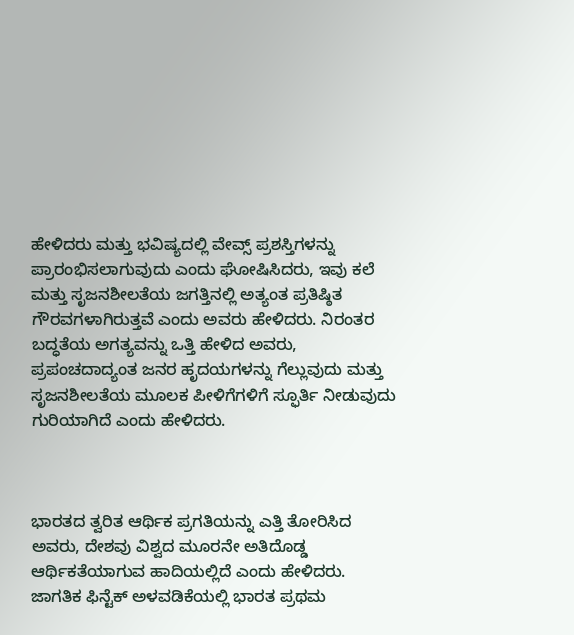ಹೇಳಿದರು ಮತ್ತು ಭವಿಷ್ಯದಲ್ಲಿ ವೇವ್ಸ್ ಪ್ರಶಸ್ತಿಗಳನ್ನು ಪ್ರಾರಂಭಿಸಲಾಗುವುದು ಎಂದು ಘೋಷಿಸಿದರು, ಇವು ಕಲೆ ಮತ್ತು ಸೃಜನಶೀಲತೆಯ ಜಗತ್ತಿನಲ್ಲಿ ಅತ್ಯಂತ ಪ್ರತಿಷ್ಠಿತ ಗೌರವಗಳಾಗಿರುತ್ತವೆ ಎಂದು ಅವರು ಹೇಳಿದರು. ನಿರಂತರ ಬದ್ಧತೆಯ ಅಗತ್ಯವನ್ನು ಒತ್ತಿ ಹೇಳಿದ ಅವರು, ಪ್ರಪಂಚದಾದ್ಯಂತ ಜನರ ಹೃದಯಗಳನ್ನು ಗೆಲ್ಲುವುದು ಮತ್ತು ಸೃಜನಶೀಲತೆಯ ಮೂಲಕ ಪೀಳಿಗೆಗಳಿಗೆ ಸ್ಫೂರ್ತಿ ನೀಡುವುದು ಗುರಿಯಾಗಿದೆ ಎಂದು ಹೇಳಿದರು.



ಭಾರತದ ತ್ವರಿತ ಆರ್ಥಿಕ ಪ್ರಗತಿಯನ್ನು ಎತ್ತಿ ತೋರಿಸಿದ ಅವರು, ದೇಶವು ವಿಶ್ವದ ಮೂರನೇ ಅತಿದೊಡ್ಡ ಆರ್ಥಿಕತೆಯಾಗುವ ಹಾದಿಯಲ್ಲಿದೆ ಎಂದು ಹೇಳಿದರು. ಜಾಗತಿಕ ಫಿನ್ಟೆಕ್ ಅಳವಡಿಕೆಯಲ್ಲಿ ಭಾರತ ಪ್ರಥಮ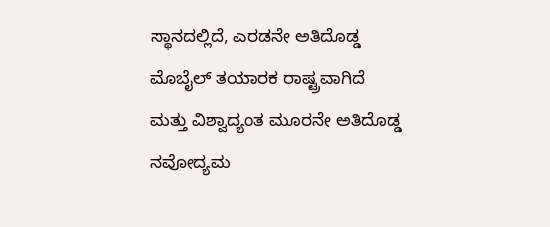ಸ್ಥಾನದಲ್ಲಿದೆ, ಎರಡನೇ ಅತಿದೊಡ್ಡ ಮೊಬೈಲ್ ತಯಾರಕ ರಾಷ್ಟ್ರವಾಗಿದೆ ಮತ್ತು ವಿಶ್ವಾದ್ಯಂತ ಮೂರನೇ ಅತಿದೊಡ್ಡ ನವೋದ್ಯಮ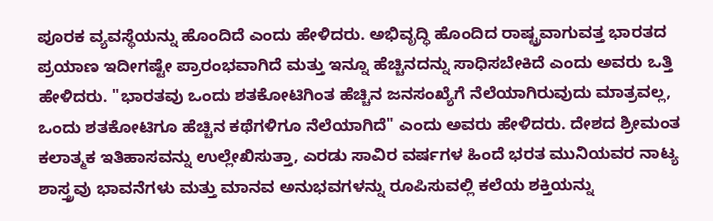ಪೂರಕ ವ್ಯವಸ್ಥೆಯನ್ನು ಹೊಂದಿದೆ ಎಂದು ಹೇಳಿದರು. ಅಭಿವೃದ್ಧಿ ಹೊಂದಿದ ರಾಷ್ಟ್ರವಾಗುವತ್ತ ಭಾರತದ ಪ್ರಯಾಣ ಇದೀಗಷ್ಟೇ ಪ್ರಾರಂಭವಾಗಿದೆ ಮತ್ತು ಇನ್ನೂ ಹೆಚ್ಚಿನದನ್ನು ಸಾಧಿಸಬೇಕಿದೆ ಎಂದು ಅವರು ಒತ್ತಿ ಹೇಳಿದರು. "ಭಾರತವು ಒಂದು ಶತಕೋಟಿಗಿಂತ ಹೆಚ್ಚಿನ ಜನಸಂಖ್ಯೆಗೆ ನೆಲೆಯಾಗಿರುವುದು ಮಾತ್ರವಲ್ಲ, ಒಂದು ಶತಕೋಟಿಗೂ ಹೆಚ್ಚಿನ ಕಥೆಗಳಿಗೂ ನೆಲೆಯಾಗಿದೆ" ಎಂದು ಅವರು ಹೇಳಿದರು. ದೇಶದ ಶ್ರೀಮಂತ ಕಲಾತ್ಮಕ ಇತಿಹಾಸವನ್ನು ಉಲ್ಲೇಖಿಸುತ್ತಾ, ಎರಡು ಸಾವಿರ ವರ್ಷಗಳ ಹಿಂದೆ ಭರತ ಮುನಿಯವರ ನಾಟ್ಯ ಶಾಸ್ತ್ರವು ಭಾವನೆಗಳು ಮತ್ತು ಮಾನವ ಅನುಭವಗಳನ್ನು ರೂಪಿಸುವಲ್ಲಿ ಕಲೆಯ ಶಕ್ತಿಯನ್ನು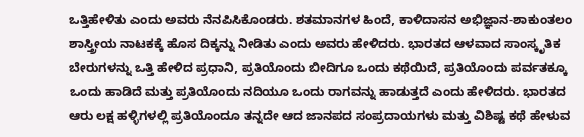ಒತ್ತಿಹೇಳಿತು ಎಂದು ಅವರು ನೆನಪಿಸಿಕೊಂಡರು. ಶತಮಾನಗಳ ಹಿಂದೆ, ಕಾಳಿದಾಸನ ಅಭಿಜ್ಞಾನ-ಶಾಕುಂತಲಂ ಶಾಸ್ತ್ರೀಯ ನಾಟಕಕ್ಕೆ ಹೊಸ ದಿಕ್ಕನ್ನು ನೀಡಿತು ಎಂದು ಅವರು ಹೇಳಿದರು. ಭಾರತದ ಆಳವಾದ ಸಾಂಸ್ಕೃತಿಕ ಬೇರುಗಳನ್ನು ಒತ್ತಿ ಹೇಳಿದ ಪ್ರಧಾನಿ, ಪ್ರತಿಯೊಂದು ಬೀದಿಗೂ ಒಂದು ಕಥೆಯಿದೆ, ಪ್ರತಿಯೊಂದು ಪರ್ವತಕ್ಕೂ ಒಂದು ಹಾಡಿದೆ ಮತ್ತು ಪ್ರತಿಯೊಂದು ನದಿಯೂ ಒಂದು ರಾಗವನ್ನು ಹಾಡುತ್ತದೆ ಎಂದು ಹೇಳಿದರು. ಭಾರತದ ಆರು ಲಕ್ಷ ಹಳ್ಳಿಗಳಲ್ಲಿ ಪ್ರತಿಯೊಂದೂ ತನ್ನದೇ ಆದ ಜಾನಪದ ಸಂಪ್ರದಾಯಗಳು ಮತ್ತು ವಿಶಿಷ್ಟ ಕಥೆ ಹೇಳುವ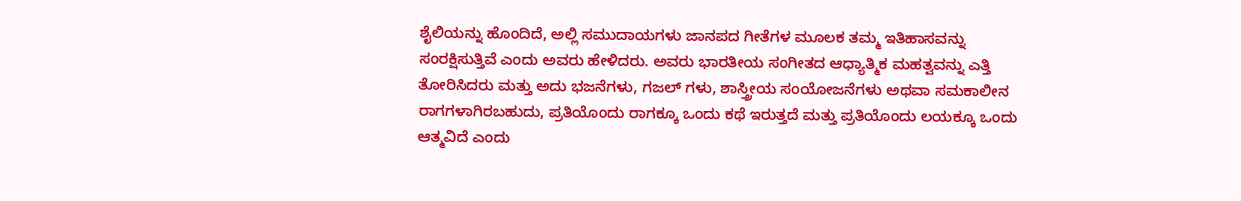ಶೈಲಿಯನ್ನು ಹೊಂದಿದೆ, ಅಲ್ಲಿ ಸಮುದಾಯಗಳು ಜಾನಪದ ಗೀತೆಗಳ ಮೂಲಕ ತಮ್ಮ ಇತಿಹಾಸವನ್ನು ಸಂರಕ್ಷಿಸುತ್ತಿವೆ ಎಂದು ಅವರು ಹೇಳಿದರು. ಅವರು ಭಾರತೀಯ ಸಂಗೀತದ ಆಧ್ಯಾತ್ಮಿಕ ಮಹತ್ವವನ್ನು ಎತ್ತಿ ತೋರಿಸಿದರು ಮತ್ತು ಅದು ಭಜನೆಗಳು, ಗಜಲ್ ಗಳು, ಶಾಸ್ತ್ರೀಯ ಸಂಯೋಜನೆಗಳು ಅಥವಾ ಸಮಕಾಲೀನ ರಾಗಗಳಾಗಿರಬಹುದು, ಪ್ರತಿಯೊಂದು ರಾಗಕ್ಕೂ ಒಂದು ಕಥೆ ಇರುತ್ತದೆ ಮತ್ತು ಪ್ರತಿಯೊಂದು ಲಯಕ್ಕೂ ಒಂದು ಆತ್ಮವಿದೆ ಎಂದು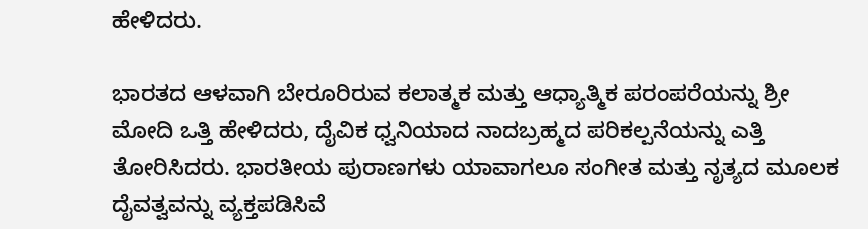ಹೇಳಿದರು.

ಭಾರತದ ಆಳವಾಗಿ ಬೇರೂರಿರುವ ಕಲಾತ್ಮಕ ಮತ್ತು ಆಧ್ಯಾತ್ಮಿಕ ಪರಂಪರೆಯನ್ನು ಶ್ರೀ ಮೋದಿ ಒತ್ತಿ ಹೇಳಿದರು, ದೈವಿಕ ಧ್ವನಿಯಾದ ನಾದಬ್ರಹ್ಮದ ಪರಿಕಲ್ಪನೆಯನ್ನು ಎತ್ತಿ ತೋರಿಸಿದರು. ಭಾರತೀಯ ಪುರಾಣಗಳು ಯಾವಾಗಲೂ ಸಂಗೀತ ಮತ್ತು ನೃತ್ಯದ ಮೂಲಕ ದೈವತ್ವವನ್ನು ವ್ಯಕ್ತಪಡಿಸಿವೆ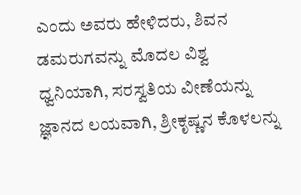ಎಂದು ಅವರು ಹೇಳಿದರು, ಶಿವನ ಡಮರುಗವನ್ನು ಮೊದಲ ವಿಶ್ವ ಧ್ವನಿಯಾಗಿ, ಸರಸ್ವತಿಯ ವೀಣೆಯನ್ನು ಜ್ಞಾನದ ಲಯವಾಗಿ, ಶ್ರೀಕೃಷ್ಣನ ಕೊಳಲನ್ನು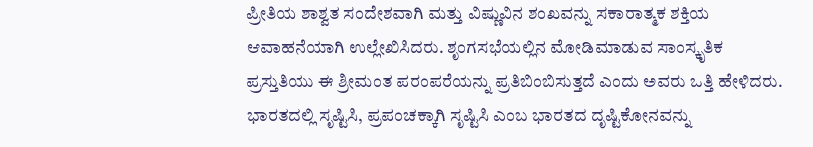ಪ್ರೀತಿಯ ಶಾಶ್ವತ ಸಂದೇಶವಾಗಿ ಮತ್ತು ವಿಷ್ಣುವಿನ ಶಂಖವನ್ನು ಸಕಾರಾತ್ಮಕ ಶಕ್ತಿಯ ಆವಾಹನೆಯಾಗಿ ಉಲ್ಲೇಖಿಸಿದರು. ಶೃಂಗಸಭೆಯಲ್ಲಿನ ಮೋಡಿಮಾಡುವ ಸಾಂಸ್ಕೃತಿಕ ಪ್ರಸ್ತುತಿಯು ಈ ಶ್ರೀಮಂತ ಪರಂಪರೆಯನ್ನು ಪ್ರತಿಬಿಂಬಿಸುತ್ತದೆ ಎಂದು ಅವರು ಒತ್ತಿ ಹೇಳಿದರು. ಭಾರತದಲ್ಲಿ ಸೃಷ್ಟಿಸಿ, ಪ್ರಪಂಚಕ್ಕಾಗಿ ಸೃಷ್ಟಿಸಿ ಎಂಬ ಭಾರತದ ದೃಷ್ಟಿಕೋನವನ್ನು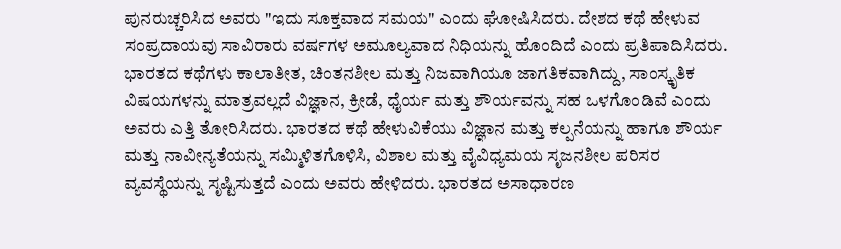ಪುನರುಚ್ಚರಿಸಿದ ಅವರು "ಇದು ಸೂಕ್ತವಾದ ಸಮಯ" ಎಂದು ಘೋಷಿಸಿದರು. ದೇಶದ ಕಥೆ ಹೇಳುವ ಸಂಪ್ರದಾಯವು ಸಾವಿರಾರು ವರ್ಷಗಳ ಅಮೂಲ್ಯವಾದ ನಿಧಿಯನ್ನು ಹೊಂದಿದೆ ಎಂದು ಪ್ರತಿಪಾದಿಸಿದರು. ಭಾರತದ ಕಥೆಗಳು ಕಾಲಾತೀತ, ಚಿಂತನಶೀಲ ಮತ್ತು ನಿಜವಾಗಿಯೂ ಜಾಗತಿಕವಾಗಿದ್ದು, ಸಾಂಸ್ಕೃತಿಕ ವಿಷಯಗಳನ್ನು ಮಾತ್ರವಲ್ಲದೆ ವಿಜ್ಞಾನ, ಕ್ರೀಡೆ, ಧೈರ್ಯ ಮತ್ತು ಶೌರ್ಯವನ್ನು ಸಹ ಒಳಗೊಂಡಿವೆ ಎಂದು ಅವರು ಎತ್ತಿ ತೋರಿಸಿದರು. ಭಾರತದ ಕಥೆ ಹೇಳುವಿಕೆಯು ವಿಜ್ಞಾನ ಮತ್ತು ಕಲ್ಪನೆಯನ್ನು ಹಾಗೂ ಶೌರ್ಯ ಮತ್ತು ನಾವೀನ್ಯತೆಯನ್ನು ಸಮ್ಮಿಳಿತಗೊಳಿಸಿ, ವಿಶಾಲ ಮತ್ತು ವೈವಿಧ್ಯಮಯ ಸೃಜನಶೀಲ ಪರಿಸರ ವ್ಯವಸ್ಥೆಯನ್ನು ಸೃಷ್ಟಿಸುತ್ತದೆ ಎಂದು ಅವರು ಹೇಳಿದರು. ಭಾರತದ ಅಸಾಧಾರಣ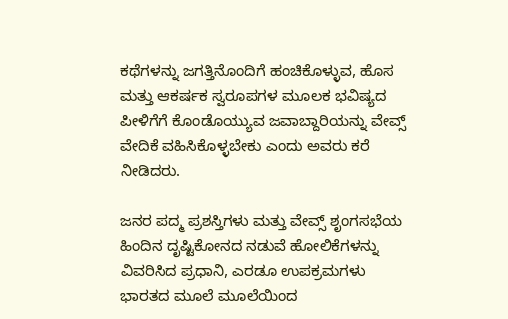ಕಥೆಗಳನ್ನು ಜಗತ್ತಿನೊಂದಿಗೆ ಹಂಚಿಕೊಳ್ಳುವ, ಹೊಸ ಮತ್ತು ಆಕರ್ಷಕ ಸ್ವರೂಪಗಳ ಮೂಲಕ ಭವಿಷ್ಯದ ಪೀಳಿಗೆಗೆ ಕೊಂಡೊಯ್ಯುವ ಜವಾಬ್ದಾರಿಯನ್ನು ವೇವ್ಸ್ ವೇದಿಕೆ ವಹಿಸಿಕೊಳ್ಳಬೇಕು ಎಂದು ಅವರು ಕರೆ ನೀಡಿದರು.

ಜನರ ಪದ್ಮ ಪ್ರಶಸ್ತಿಗಳು ಮತ್ತು ವೇವ್ಸ್ ಶೃಂಗಸಭೆಯ ಹಿಂದಿನ ದೃಷ್ಟಿಕೋನದ ನಡುವೆ ಹೋಲಿಕೆಗಳನ್ನು ವಿವರಿಸಿದ ಪ್ರಧಾನಿ, ಎರಡೂ ಉಪಕ್ರಮಗಳು ಭಾರತದ ಮೂಲೆ ಮೂಲೆಯಿಂದ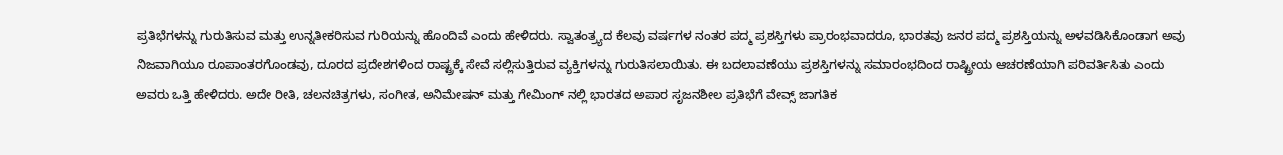ಪ್ರತಿಭೆಗಳನ್ನು ಗುರುತಿಸುವ ಮತ್ತು ಉನ್ನತೀಕರಿಸುವ ಗುರಿಯನ್ನು ಹೊಂದಿವೆ ಎಂದು ಹೇಳಿದರು. ಸ್ವಾತಂತ್ರ್ಯದ ಕೆಲವು ವರ್ಷಗಳ ನಂತರ ಪದ್ಮ ಪ್ರಶಸ್ತಿಗಳು ಪ್ರಾರಂಭವಾದರೂ, ಭಾರತವು ಜನರ ಪದ್ಮ ಪ್ರಶಸ್ತಿಯನ್ನು ಅಳವಡಿಸಿಕೊಂಡಾಗ ಅವು ನಿಜವಾಗಿಯೂ ರೂಪಾಂತರಗೊಂಡವು, ದೂರದ ಪ್ರದೇಶಗಳಿಂದ ರಾಷ್ಟ್ರಕ್ಕೆ ಸೇವೆ ಸಲ್ಲಿಸುತ್ತಿರುವ ವ್ಯಕ್ತಿಗಳನ್ನು ಗುರುತಿಸಲಾಯಿತು. ಈ ಬದಲಾವಣೆಯು ಪ್ರಶಸ್ತಿಗಳನ್ನು ಸಮಾರಂಭದಿಂದ ರಾಷ್ಟ್ರೀಯ ಆಚರಣೆಯಾಗಿ ಪರಿವರ್ತಿಸಿತು ಎಂದು ಅವರು ಒತ್ತಿ ಹೇಳಿದರು. ಅದೇ ರೀತಿ, ಚಲನಚಿತ್ರಗಳು, ಸಂಗೀತ, ಅನಿಮೇಷನ್ ಮತ್ತು ಗೇಮಿಂಗ್ ನಲ್ಲಿ ಭಾರತದ ಅಪಾರ ಸೃಜನಶೀಲ ಪ್ರತಿಭೆಗೆ ವೇವ್ಸ್ ಜಾಗತಿಕ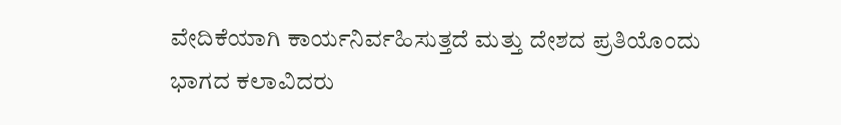ವೇದಿಕೆಯಾಗಿ ಕಾರ್ಯನಿರ್ವಹಿಸುತ್ತದೆ ಮತ್ತು ದೇಶದ ಪ್ರತಿಯೊಂದು ಭಾಗದ ಕಲಾವಿದರು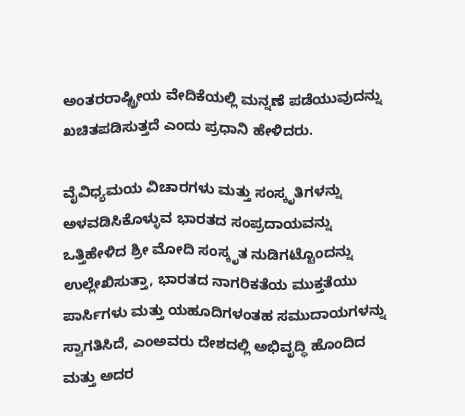ಅಂತರರಾಷ್ಟ್ರೀಯ ವೇದಿಕೆಯಲ್ಲಿ ಮನ್ನಣೆ ಪಡೆಯುವುದನ್ನು ಖಚಿತಪಡಿಸುತ್ತದೆ ಎಂದು ಪ್ರಧಾನಿ ಹೇಳಿದರು.

ವೈವಿಧ್ಯಮಯ ವಿಚಾರಗಳು ಮತ್ತು ಸಂಸ್ಕೃತಿಗಳನ್ನು ಅಳವಡಿಸಿಕೊಳ್ಳುವ ಭಾರತದ ಸಂಪ್ರದಾಯವನ್ನು ಒತ್ತಿಹೇಳಿದ ಶ್ರೀ ಮೋದಿ ಸಂಸ್ಕೃತ ನುಡಿಗಟ್ಟೊಂದನ್ನು ಉಲ್ಲೇಖಿಸುತ್ತಾ, ಭಾರತದ ನಾಗರಿಕತೆಯ ಮುಕ್ತತೆಯು ಪಾರ್ಸಿಗಳು ಮತ್ತು ಯಹೂದಿಗಳಂತಹ ಸಮುದಾಯಗಳನ್ನು ಸ್ವಾಗತಿಸಿದೆ, ಎಂಅವರು ದೇಶದಲ್ಲಿ ಅಭಿವೃದ್ಧಿ ಹೊಂದಿದ ಮತ್ತು ಅದರ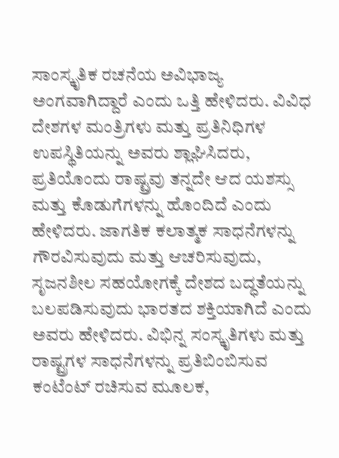ಸಾಂಸ್ಕೃತಿಕ ರಚನೆಯ ಅವಿಭಾಜ್ಯ ಅಂಗವಾಗಿದ್ದಾರೆ ಎಂದು ಒತ್ತಿ ಹೇಳಿದರು. ವಿವಿಧ ದೇಶಗಳ ಮಂತ್ರಿಗಳು ಮತ್ತು ಪ್ರತಿನಿಧಿಗಳ ಉಪಸ್ಥಿತಿಯನ್ನು ಅವರು ಶ್ಲಾಘಿಸಿದರು, ಪ್ರತಿಯೊಂದು ರಾಷ್ಟ್ರವು ತನ್ನದೇ ಆದ ಯಶಸ್ಸು ಮತ್ತು ಕೊಡುಗೆಗಳನ್ನು ಹೊಂದಿದೆ ಎಂದು ಹೇಳಿದರು. ಜಾಗತಿಕ ಕಲಾತ್ಮಕ ಸಾಧನೆಗಳನ್ನು ಗೌರವಿಸುವುದು ಮತ್ತು ಆಚರಿಸುವುದು, ಸೃಜನಶೀಲ ಸಹಯೋಗಕ್ಕೆ ದೇಶದ ಬದ್ಧತೆಯನ್ನು ಬಲಪಡಿಸುವುದು ಭಾರತದ ಶಕ್ತಿಯಾಗಿದೆ ಎಂದು ಅವರು ಹೇಳಿದರು. ವಿಭಿನ್ನ ಸಂಸ್ಕೃತಿಗಳು ಮತ್ತು ರಾಷ್ಟ್ರಗಳ ಸಾಧನೆಗಳನ್ನು ಪ್ರತಿಬಿಂಬಿಸುವ ಕಂಟೆಂಟ್ ರಚಿಸುವ ಮೂಲಕ,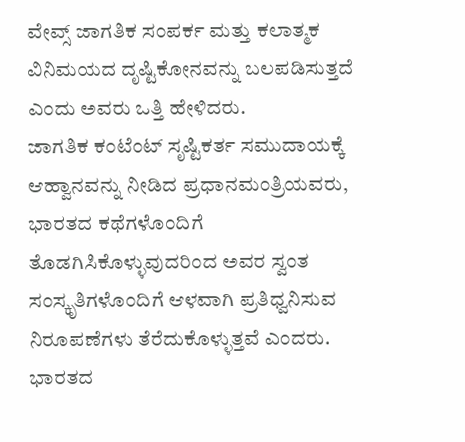ವೇವ್ಸ್ ಜಾಗತಿಕ ಸಂಪರ್ಕ ಮತ್ತು ಕಲಾತ್ಮಕ ವಿನಿಮಯದ ದೃಷ್ಟಿಕೋನವನ್ನು ಬಲಪಡಿಸುತ್ತದೆ ಎಂದು ಅವರು ಒತ್ತಿ ಹೇಳಿದರು.
ಜಾಗತಿಕ ಕಂಟೆಂಟ್ ಸೃಷ್ಟಿಕರ್ತ ಸಮುದಾಯಕ್ಕೆ ಆಹ್ವಾನವನ್ನು ನೀಡಿದ ಪ್ರಧಾನಮಂತ್ರಿಯವರು, ಭಾರತದ ಕಥೆಗಳೊಂದಿಗೆ ತೊಡಗಿಸಿಕೊಳ್ಳುವುದರಿಂದ ಅವರ ಸ್ವಂತ ಸಂಸ್ಕೃತಿಗಳೊಂದಿಗೆ ಆಳವಾಗಿ ಪ್ರತಿಧ್ವನಿಸುವ ನಿರೂಪಣೆಗಳು ತೆರೆದುಕೊಳ್ಳುತ್ತವೆ ಎಂದರು. ಭಾರತದ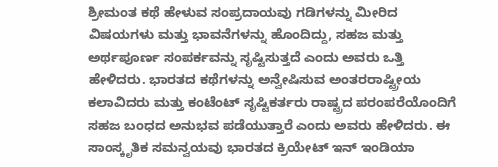ಶ್ರೀಮಂತ ಕಥೆ ಹೇಳುವ ಸಂಪ್ರದಾಯವು ಗಡಿಗಳನ್ನು ಮೀರಿದ ವಿಷಯಗಳು ಮತ್ತು ಭಾವನೆಗಳನ್ನು ಹೊಂದಿದ್ದು, ಸಹಜ ಮತ್ತು ಅರ್ಥಪೂರ್ಣ ಸಂಪರ್ಕವನ್ನು ಸೃಷ್ಟಿಸುತ್ತದೆ ಎಂದು ಅವರು ಒತ್ತಿ ಹೇಳಿದರು. ಭಾರತದ ಕಥೆಗಳನ್ನು ಅನ್ವೇಷಿಸುವ ಅಂತರರಾಷ್ಟ್ರೀಯ ಕಲಾವಿದರು ಮತ್ತು ಕಂಟೆಂಟ್ ಸೃಷ್ಟಿಕರ್ತರು ರಾಷ್ಟ್ರದ ಪರಂಪರೆಯೊಂದಿಗೆ ಸಹಜ ಬಂಧದ ಅನುಭವ ಪಡೆಯುತ್ತಾರೆ ಎಂದು ಅವರು ಹೇಳಿದರು. ಈ ಸಾಂಸ್ಕೃತಿಕ ಸಮನ್ವಯವು ಭಾರತದ ಕ್ರಿಯೇಟ್ ಇನ್ ಇಂಡಿಯಾ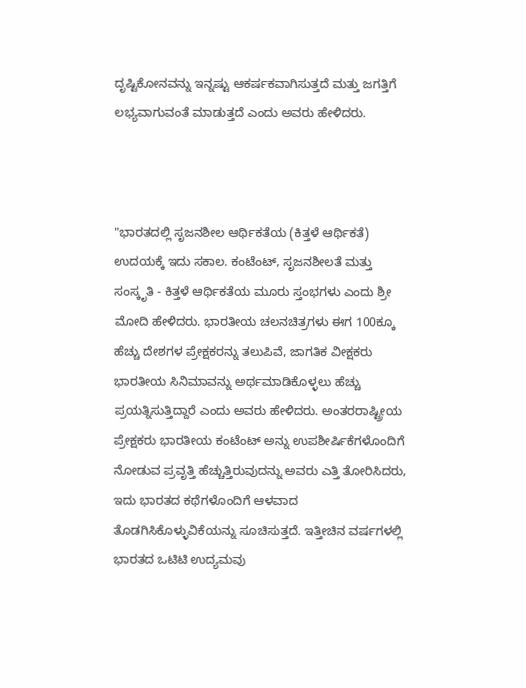ದೃಷ್ಟಿಕೋನವನ್ನು ಇನ್ನಷ್ಟು ಆಕರ್ಷಕವಾಗಿಸುತ್ತದೆ ಮತ್ತು ಜಗತ್ತಿಗೆ ಲಭ್ಯವಾಗುವಂತೆ ಮಾಡುತ್ತದೆ ಎಂದು ಅವರು ಹೇಳಿದರು.



"ಭಾರತದಲ್ಲಿ ಸೃಜನಶೀಲ ಆರ್ಥಿಕತೆಯ (ಕಿತ್ತಳೆ ಆರ್ಥಿಕತೆ) ಉದಯಕ್ಕೆ ಇದು ಸಕಾಲ. ಕಂಟೆಂಟ್, ಸೃಜನಶೀಲತೆ ಮತ್ತು ಸಂಸ್ಕೃತಿ - ಕಿತ್ತಳೆ ಆರ್ಥಿಕತೆಯ ಮೂರು ಸ್ತಂಭಗಳು ಎಂದು ಶ್ರೀ ಮೋದಿ ಹೇಳಿದರು. ಭಾರತೀಯ ಚಲನಚಿತ್ರಗಳು ಈಗ 100ಕ್ಕೂ ಹೆಚ್ಚು ದೇಶಗಳ ಪ್ರೇಕ್ಷಕರನ್ನು ತಲುಪಿವೆ, ಜಾಗತಿಕ ವೀಕ್ಷಕರು ಭಾರತೀಯ ಸಿನಿಮಾವನ್ನು ಅರ್ಥಮಾಡಿಕೊಳ್ಳಲು ಹೆಚ್ಚು ಪ್ರಯತ್ನಿಸುತ್ತಿದ್ದಾರೆ ಎಂದು ಅವರು ಹೇಳಿದರು. ಅಂತರರಾಷ್ಟ್ರೀಯ ಪ್ರೇಕ್ಷಕರು ಭಾರತೀಯ ಕಂಟೆಂಟ್ ಅನ್ನು ಉಪಶೀರ್ಷಿಕೆಗಳೊಂದಿಗೆ ನೋಡುವ ಪ್ರವೃತ್ತಿ ಹೆಚ್ಚುತ್ತಿರುವುದನ್ನು ಅವರು ಎತ್ತಿ ತೋರಿಸಿದರು, ಇದು ಭಾರತದ ಕಥೆಗಳೊಂದಿಗೆ ಆಳವಾದ ತೊಡಗಿಸಿಕೊಳ್ಳುವಿಕೆಯನ್ನು ಸೂಚಿಸುತ್ತದೆ. ಇತ್ತೀಚಿನ ವರ್ಷಗಳಲ್ಲಿ ಭಾರತದ ಒಟಿಟಿ ಉದ್ಯಮವು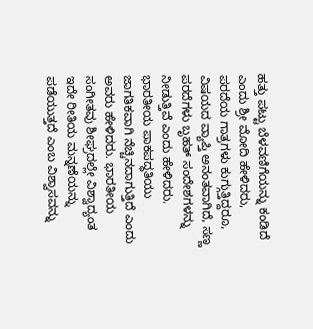ಹತ್ತು ಪಟ್ಟು ಬೆಳವಣಿಗೆಯನ್ನು ಕಂಡಿದೆ ಎಂದು ಶ್ರೀ ಮೋದಿ ಹೇಳಿದರು, ಪರದೆಯ ಗಾತ್ರಗಳು ಕುಗ್ಗುತ್ತಿದ್ದರೂ, ವಿಷಯದ ವ್ಯಾಪ್ತಿ ಅನಂತವಾಗಿದೆ, ಸಣ್ಣ ಪರದೆಗಳು ಬೃಹತ್ ಸಂದೇಶಗಳನ್ನು ನೀಡುತ್ತಿವೆ ಎಂದು ಹೇಳಿದರು. ಭಾರತೀಯ ಪಾಕಪದ್ಧತಿಯು ಜಾಗತಿಕವಾಗಿ ನೆಚ್ಚಿನದಾಗುತ್ತಿದೆ ಎಂದು ಅವರು ಹೇಳಿದರು. ಭಾರತೀಯ ಸಂಗೀತವು ಶೀಘ್ರದಲ್ಲೇ ವಿಶ್ವಾದ್ಯಂತ ಇದೇ ರೀತಿಯ ಮನ್ನಣೆಯನ್ನು ಪಡೆಯುತ್ತದೆ ಎಂಬ ವಿಶ್ವಾಸವನ್ನು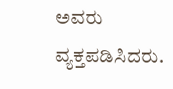ಅವರು ವ್ಯಕ್ತಪಡಿಸಿದರು.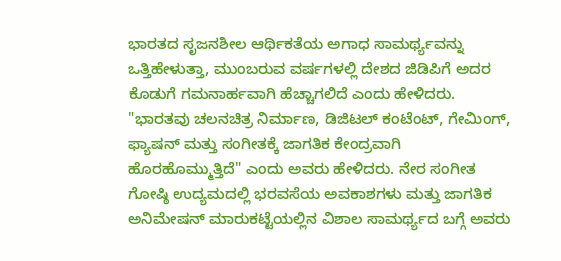ಭಾರತದ ಸೃಜನಶೀಲ ಆರ್ಥಿಕತೆಯ ಅಗಾಧ ಸಾಮರ್ಥ್ಯವನ್ನು ಒತ್ತಿಹೇಳುತ್ತಾ, ಮುಂಬರುವ ವರ್ಷಗಳಲ್ಲಿ ದೇಶದ ಜಿಡಿಪಿಗೆ ಅದರ ಕೊಡುಗೆ ಗಮನಾರ್ಹವಾಗಿ ಹೆಚ್ಚಾಗಲಿದೆ ಎಂದು ಹೇಳಿದರು.  "ಭಾರತವು ಚಲನಚಿತ್ರ ನಿರ್ಮಾಣ, ಡಿಜಿಟಲ್ ಕಂಟೆಂಟ್, ಗೇಮಿಂಗ್, ಫ್ಯಾಷನ್ ಮತ್ತು ಸಂಗೀತಕ್ಕೆ ಜಾಗತಿಕ ಕೇಂದ್ರವಾಗಿ ಹೊರಹೊಮ್ಮುತ್ತಿದೆ" ಎಂದು ಅವರು ಹೇಳಿದರು. ನೇರ ಸಂಗೀತ ಗೋಷ್ಠಿ ಉದ್ಯಮದಲ್ಲಿ ಭರವಸೆಯ ಅವಕಾಶಗಳು ಮತ್ತು ಜಾಗತಿಕ ಅನಿಮೇಷನ್ ಮಾರುಕಟ್ಟೆಯಲ್ಲಿನ ವಿಶಾಲ ಸಾಮರ್ಥ್ಯದ ಬಗ್ಗೆ ಅವರು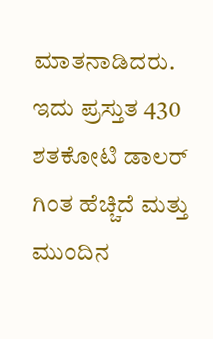ಮಾತನಾಡಿದರು. ಇದು ಪ್ರಸ್ತುತ 430 ಶತಕೋಟಿ ಡಾಲರ್ ಗಿಂತ ಹೆಚ್ಚಿದೆ ಮತ್ತು ಮುಂದಿನ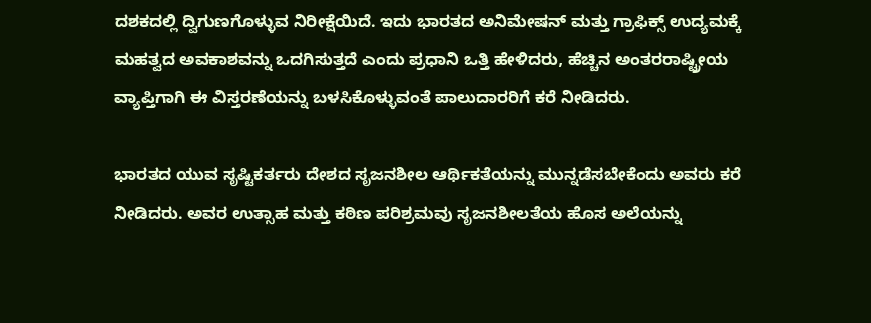ದಶಕದಲ್ಲಿ ದ್ವಿಗುಣಗೊಳ್ಳುವ ನಿರೀಕ್ಷೆಯಿದೆ. ಇದು ಭಾರತದ ಅನಿಮೇಷನ್ ಮತ್ತು ಗ್ರಾಫಿಕ್ಸ್ ಉದ್ಯಮಕ್ಕೆ ಮಹತ್ವದ ಅವಕಾಶವನ್ನು ಒದಗಿಸುತ್ತದೆ ಎಂದು ಪ್ರಧಾನಿ ಒತ್ತಿ ಹೇಳಿದರು, ಹೆಚ್ಚಿನ ಅಂತರರಾಷ್ಟ್ರೀಯ ವ್ಯಾಪ್ತಿಗಾಗಿ ಈ ವಿಸ್ತರಣೆಯನ್ನು ಬಳಸಿಕೊಳ್ಳುವಂತೆ ಪಾಲುದಾರರಿಗೆ ಕರೆ ನೀಡಿದರು.

ಭಾರತದ ಯುವ ಸೃಷ್ಟಿಕರ್ತರು ದೇಶದ ಸೃಜನಶೀಲ ಆರ್ಥಿಕತೆಯನ್ನು ಮುನ್ನಡೆಸಬೇಕೆಂದು ಅವರು ಕರೆ ನೀಡಿದರು. ಅವರ ಉತ್ಸಾಹ ಮತ್ತು ಕಠಿಣ ಪರಿಶ್ರಮವು ಸೃಜನಶೀಲತೆಯ ಹೊಸ ಅಲೆಯನ್ನು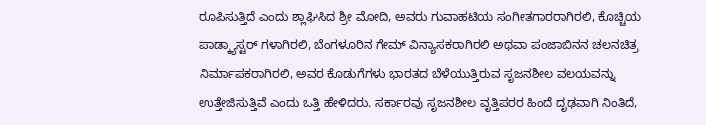ರೂಪಿಸುತ್ತಿದೆ ಎಂದು ಶ್ಲಾಘಿಸಿದ ಶ್ರೀ ಮೋದಿ, ಅವರು ಗುವಾಹಟಿಯ ಸಂಗೀತಗಾರರಾಗಿರಲಿ, ಕೊಚ್ಚಿಯ ಪಾಡ್ಕ್ಯಾಸ್ಟರ್ ಗಳಾಗಿರಲಿ, ಬೆಂಗಳೂರಿನ ಗೇಮ್ ವಿನ್ಯಾಸಕರಾಗಿರಲಿ ಅಥವಾ ಪಂಜಾಬಿನನ ಚಲನಚಿತ್ರ ನಿರ್ಮಾಪಕರಾಗಿರಲಿ, ಅವರ ಕೊಡುಗೆಗಳು ಭಾರತದ ಬೆಳೆಯುತ್ತಿರುವ ಸೃಜನಶೀಲ ವಲಯವನ್ನು ಉತ್ತೇಜಿಸುತ್ತಿವೆ ಎಂದು ಒತ್ತಿ ಹೇಳಿದರು. ಸರ್ಕಾರವು ಸೃಜನಶೀಲ ವೃತ್ತಿಪರರ ಹಿಂದೆ ದೃಢವಾಗಿ ನಿಂತಿದೆ,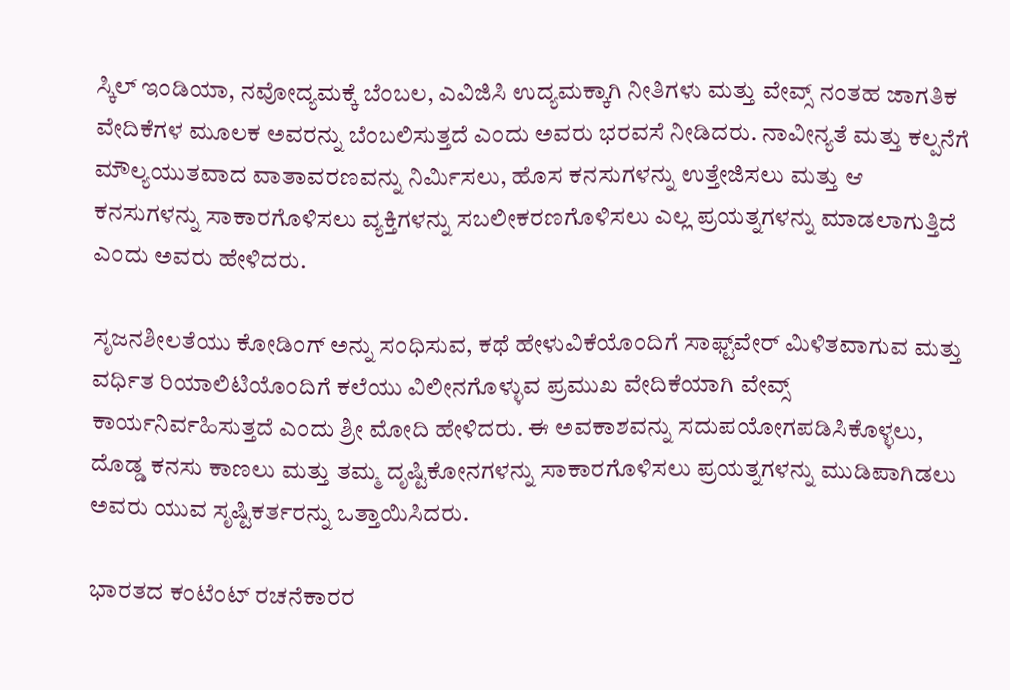ಸ್ಕಿಲ್ ಇಂಡಿಯಾ, ನವೋದ್ಯಮಕ್ಕೆ ಬೆಂಬಲ, ಎವಿಜಿಸಿ ಉದ್ಯಮಕ್ಕಾಗಿ ನೀತಿಗಳು ಮತ್ತು ವೇವ್ಸ್ ನಂತಹ ಜಾಗತಿಕ ವೇದಿಕೆಗಳ ಮೂಲಕ ಅವರನ್ನು ಬೆಂಬಲಿಸುತ್ತದೆ ಎಂದು ಅವರು ಭರವಸೆ ನೀಡಿದರು. ನಾವೀನ್ಯತೆ ಮತ್ತು ಕಲ್ಪನೆಗೆ ಮೌಲ್ಯಯುತವಾದ ವಾತಾವರಣವನ್ನು ನಿರ್ಮಿಸಲು, ಹೊಸ ಕನಸುಗಳನ್ನು ಉತ್ತೇಜಿಸಲು ಮತ್ತು ಆ ಕನಸುಗಳನ್ನು ಸಾಕಾರಗೊಳಿಸಲು ವ್ಯಕ್ತಿಗಳನ್ನು ಸಬಲೀಕರಣಗೊಳಿಸಲು ಎಲ್ಲ ಪ್ರಯತ್ನಗಳನ್ನು ಮಾಡಲಾಗುತ್ತಿದೆ ಎಂದು ಅವರು ಹೇಳಿದರು.

ಸೃಜನಶೀಲತೆಯು ಕೋಡಿಂಗ್ ಅನ್ನು ಸಂಧಿಸುವ, ಕಥೆ ಹೇಳುವಿಕೆಯೊಂದಿಗೆ ಸಾಫ್ಟ್‌ವೇರ್ ಮಿಳಿತವಾಗುವ ಮತ್ತು ವರ್ಧಿತ ರಿಯಾಲಿಟಿಯೊಂದಿಗೆ ಕಲೆಯು ವಿಲೀನಗೊಳ್ಳುವ ಪ್ರಮುಖ ವೇದಿಕೆಯಾಗಿ ವೇವ್ಸ್ ಕಾರ್ಯನಿರ್ವಹಿಸುತ್ತದೆ ಎಂದು ಶ್ರೀ ಮೋದಿ ಹೇಳಿದರು. ಈ ಅವಕಾಶವನ್ನು ಸದುಪಯೋಗಪಡಿಸಿಕೊಳ್ಳಲು, ದೊಡ್ಡ ಕನಸು ಕಾಣಲು ಮತ್ತು ತಮ್ಮ ದೃಷ್ಟಿಕೋನಗಳನ್ನು ಸಾಕಾರಗೊಳಿಸಲು ಪ್ರಯತ್ನಗಳನ್ನು ಮುಡಿಪಾಗಿಡಲು ಅವರು ಯುವ ಸೃಷ್ಟಿಕರ್ತರನ್ನು ಒತ್ತಾಯಿಸಿದರು.

ಭಾರತದ ಕಂಟೆಂಟ್ ರಚನೆಕಾರರ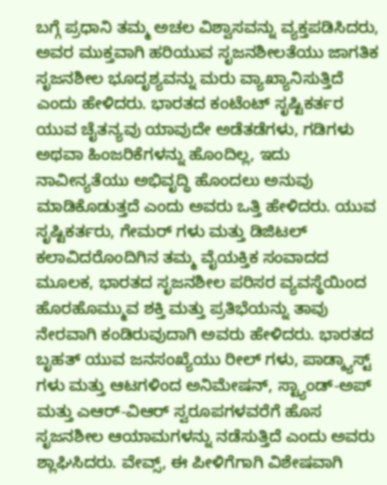ಬಗ್ಗೆ ಪ್ರಧಾನಿ ತಮ್ಮ ಅಚಲ ವಿಶ್ವಾಸವನ್ನು ವ್ಯಕ್ತಪಡಿಸಿದರು, ಅವರ ಮುಕ್ತವಾಗಿ ಹರಿಯುವ ಸೃಜನಶೀಲತೆಯು ಜಾಗತಿಕ ಸೃಜನಶೀಲ ಭೂದೃಶ್ಯವನ್ನು ಮರು ವ್ಯಾಖ್ಯಾನಿಸುತ್ತಿದೆ ಎಂದು ಹೇಳಿದರು. ಭಾರತದ ಕಂಟೆಂಟ್ ಸೃಷ್ಟಿಕರ್ತರ ಯುವ ಚೈತನ್ಯವು ಯಾವುದೇ ಅಡೆತಡೆಗಳು, ಗಡಿಗಳು ಅಥವಾ ಹಿಂಜರಿಕೆಗಳನ್ನು ಹೊಂದಿಲ್ಲ, ಇದು ನಾವೀನ್ಯತೆಯು ಅಭಿವೃದ್ಧಿ ಹೊಂದಲು ಅನುವು ಮಾಡಿಕೊಡುತ್ತದೆ ಎಂದು ಅವರು ಒತ್ತಿ ಹೇಳಿದರು. ಯುವ ಸೃಷ್ಟಿಕರ್ತರು, ಗೇಮರ್ ಗಳು ಮತ್ತು ಡಿಜಿಟಲ್ ಕಲಾವಿದರೊಂದಿಗಿನ ತಮ್ಮ ವೈಯಕ್ತಿಕ ಸಂವಾದದ ಮೂಲಕ, ಭಾರತದ ಸೃಜನಶೀಲ ಪರಿಸರ ವ್ಯವಸ್ಥೆಯಿಂದ ಹೊರಹೊಮ್ಮುವ ಶಕ್ತಿ ಮತ್ತು ಪ್ರತಿಭೆಯನ್ನು ತಾವು ನೇರವಾಗಿ ಕಂಡಿರುವುದಾಗಿ ಅವರು ಹೇಳಿದರು. ಭಾರತದ ಬೃಹತ್ ಯುವ ಜನಸಂಖ್ಯೆಯು ರೀಲ್ ಗಳು, ಪಾಡ್ಕ್ಯಾಸ್ಟ್ ಗಳು ಮತ್ತು ಆಟಗಳಿಂದ ಅನಿಮೇಷನ್, ಸ್ಟ್ಯಾಂಡ್-ಅಪ್ ಮತ್ತು ಎಆರ್-ವಿಆರ್ ಸ್ವರೂಪಗಳವರೆಗೆ ಹೊಸ ಸೃಜನಶೀಲ ಆಯಾಮಗಳನ್ನು ನಡೆಸುತ್ತಿದೆ ಎಂದು ಅವರು ಶ್ಲಾಘಿಸಿದರು. ವೇವ್ಸ್, ಈ ಪೀಳಿಗೆಗಾಗಿ ವಿಶೇಷವಾಗಿ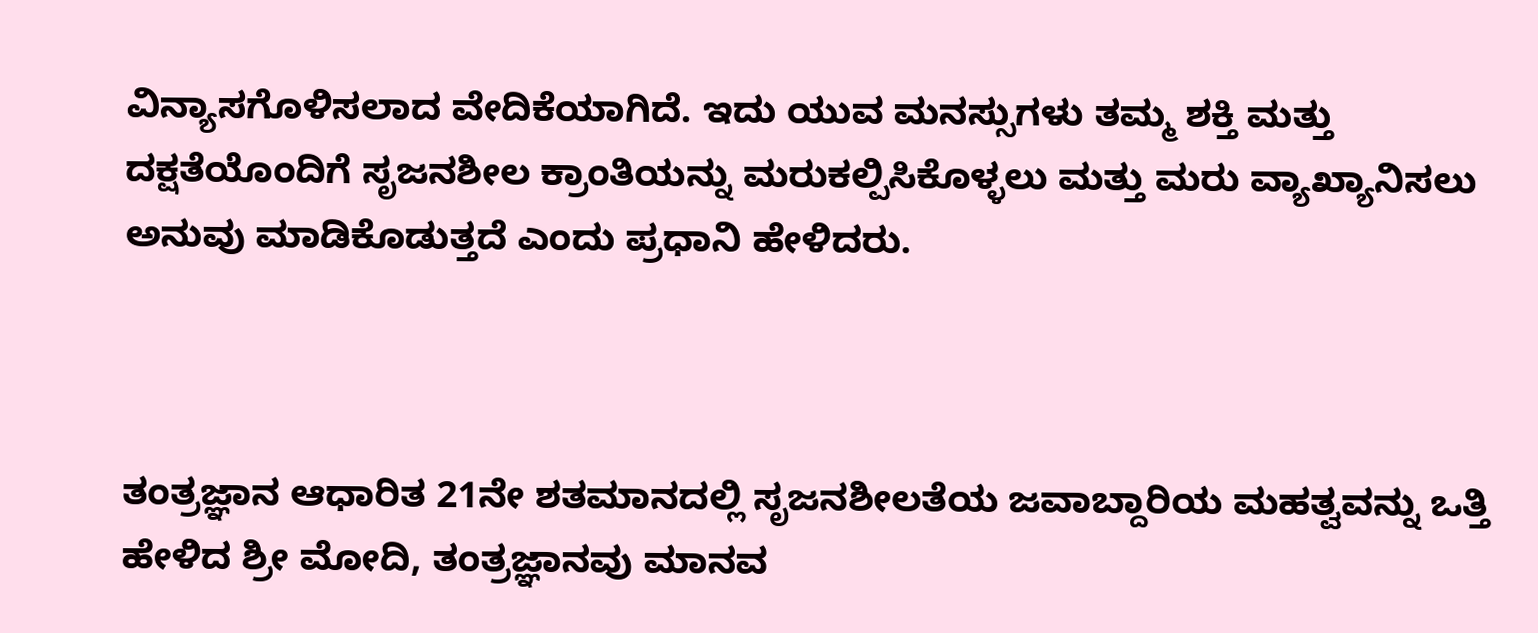ವಿನ್ಯಾಸಗೊಳಿಸಲಾದ ವೇದಿಕೆಯಾಗಿದೆ. ಇದು ಯುವ ಮನಸ್ಸುಗಳು ತಮ್ಮ ಶಕ್ತಿ ಮತ್ತು ದಕ್ಷತೆಯೊಂದಿಗೆ ಸೃಜನಶೀಲ ಕ್ರಾಂತಿಯನ್ನು ಮರುಕಲ್ಪಿಸಿಕೊಳ್ಳಲು ಮತ್ತು ಮರು ವ್ಯಾಖ್ಯಾನಿಸಲು ಅನುವು ಮಾಡಿಕೊಡುತ್ತದೆ ಎಂದು ಪ್ರಧಾನಿ ಹೇಳಿದರು.



ತಂತ್ರಜ್ಞಾನ ಆಧಾರಿತ 21ನೇ ಶತಮಾನದಲ್ಲಿ ಸೃಜನಶೀಲತೆಯ ಜವಾಬ್ದಾರಿಯ ಮಹತ್ವವನ್ನು ಒತ್ತಿ ಹೇಳಿದ ಶ್ರೀ ಮೋದಿ, ತಂತ್ರಜ್ಞಾನವು ಮಾನವ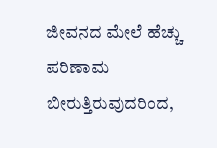ಜೀವನದ ಮೇಲೆ ಹೆಚ್ಚು ಪರಿಣಾಮ ಬೀರುತ್ತಿರುವುದರಿಂದ,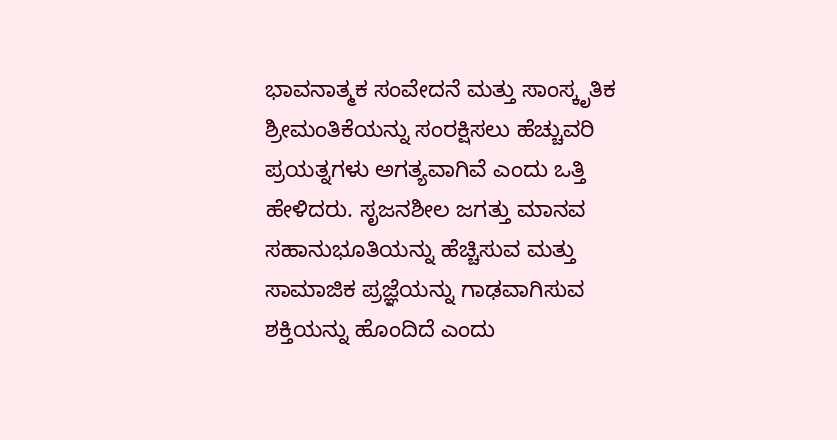ಭಾವನಾತ್ಮಕ ಸಂವೇದನೆ ಮತ್ತು ಸಾಂಸ್ಕೃತಿಕ ಶ್ರೀಮಂತಿಕೆಯನ್ನು ಸಂರಕ್ಷಿಸಲು ಹೆಚ್ಚುವರಿ ಪ್ರಯತ್ನಗಳು ಅಗತ್ಯವಾಗಿವೆ ಎಂದು ಒತ್ತಿ ಹೇಳಿದರು. ಸೃಜನಶೀಲ ಜಗತ್ತು ಮಾನವ ಸಹಾನುಭೂತಿಯನ್ನು ಹೆಚ್ಚಿಸುವ ಮತ್ತು ಸಾಮಾಜಿಕ ಪ್ರಜ್ಞೆಯನ್ನು ಗಾಢವಾಗಿಸುವ ಶಕ್ತಿಯನ್ನು ಹೊಂದಿದೆ ಎಂದು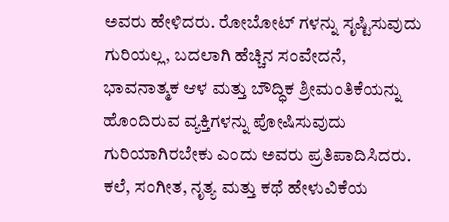ಅವರು ಹೇಳಿದರು. ರೋಬೋಟ್ ಗಳನ್ನು ಸೃಷ್ಟಿಸುವುದು ಗುರಿಯಲ್ಲ, ಬದಲಾಗಿ ಹೆಚ್ಚಿನ ಸಂವೇದನೆ, ಭಾವನಾತ್ಮಕ ಆಳ ಮತ್ತು ಬೌದ್ಧಿಕ ಶ್ರೀಮಂತಿಕೆಯನ್ನು ಹೊಂದಿರುವ ವ್ಯಕ್ತಿಗಳನ್ನು ಪೋಷಿಸುವುದು ಗುರಿಯಾಗಿರಬೇಕು ಎಂದು ಅವರು ಪ್ರತಿಪಾದಿಸಿದರು. ಕಲೆ, ಸಂಗೀತ, ನೃತ್ಯ ಮತ್ತು ಕಥೆ ಹೇಳುವಿಕೆಯ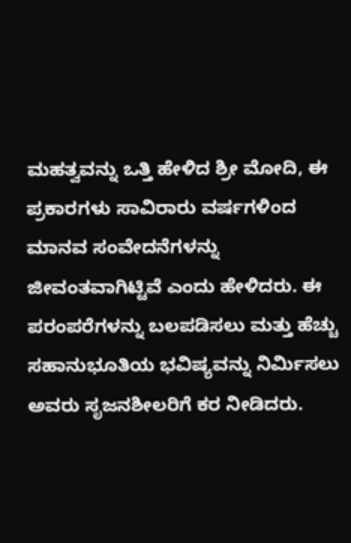ಮಹತ್ವವನ್ನು ಒತ್ತಿ ಹೇಳಿದ ಶ್ರೀ ಮೋದಿ, ಈ ಪ್ರಕಾರಗಳು ಸಾವಿರಾರು ವರ್ಷಗಳಿಂದ ಮಾನವ ಸಂವೇದನೆಗಳನ್ನು ಜೀವಂತವಾಗಿಟ್ಟಿವೆ ಎಂದು ಹೇಳಿದರು. ಈ ಪರಂಪರೆಗಳನ್ನು ಬಲಪಡಿಸಲು ಮತ್ತು ಹೆಚ್ಚು ಸಹಾನುಭೂತಿಯ ಭವಿಷ್ಯವನ್ನು ನಿರ್ಮಿಸಲು ಅವರು ಸೃಜನಶೀಲರಿಗೆ ಕರ ನೀಡಿದರು.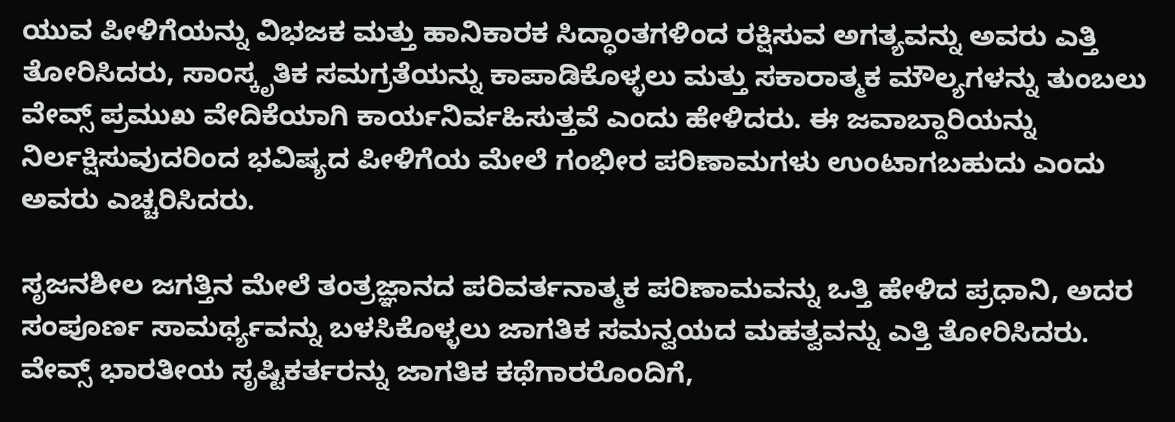ಯುವ ಪೀಳಿಗೆಯನ್ನು ವಿಭಜಕ ಮತ್ತು ಹಾನಿಕಾರಕ ಸಿದ್ಧಾಂತಗಳಿಂದ ರಕ್ಷಿಸುವ ಅಗತ್ಯವನ್ನು ಅವರು ಎತ್ತಿ ತೋರಿಸಿದರು, ಸಾಂಸ್ಕೃತಿಕ ಸಮಗ್ರತೆಯನ್ನು ಕಾಪಾಡಿಕೊಳ್ಳಲು ಮತ್ತು ಸಕಾರಾತ್ಮಕ ಮೌಲ್ಯಗಳನ್ನು ತುಂಬಲು ವೇವ್ಸ್ ಪ್ರಮುಖ ವೇದಿಕೆಯಾಗಿ ಕಾರ್ಯನಿರ್ವಹಿಸುತ್ತವೆ ಎಂದು ಹೇಳಿದರು. ಈ ಜವಾಬ್ದಾರಿಯನ್ನು ನಿರ್ಲಕ್ಷಿಸುವುದರಿಂದ ಭವಿಷ್ಯದ ಪೀಳಿಗೆಯ ಮೇಲೆ ಗಂಭೀರ ಪರಿಣಾಮಗಳು ಉಂಟಾಗಬಹುದು ಎಂದು ಅವರು ಎಚ್ಚರಿಸಿದರು.

ಸೃಜನಶೀಲ ಜಗತ್ತಿನ ಮೇಲೆ ತಂತ್ರಜ್ಞಾನದ ಪರಿವರ್ತನಾತ್ಮಕ ಪರಿಣಾಮವನ್ನು ಒತ್ತಿ ಹೇಳಿದ ಪ್ರಧಾನಿ, ಅದರ ಸಂಪೂರ್ಣ ಸಾಮರ್ಥ್ಯವನ್ನು ಬಳಸಿಕೊಳ್ಳಲು ಜಾಗತಿಕ ಸಮನ್ವಯದ ಮಹತ್ವವನ್ನು ಎತ್ತಿ ತೋರಿಸಿದರು. ವೇವ್ಸ್ ಭಾರತೀಯ ಸೃಷ್ಟಿಕರ್ತರನ್ನು ಜಾಗತಿಕ ಕಥೆಗಾರರೊಂದಿಗೆ,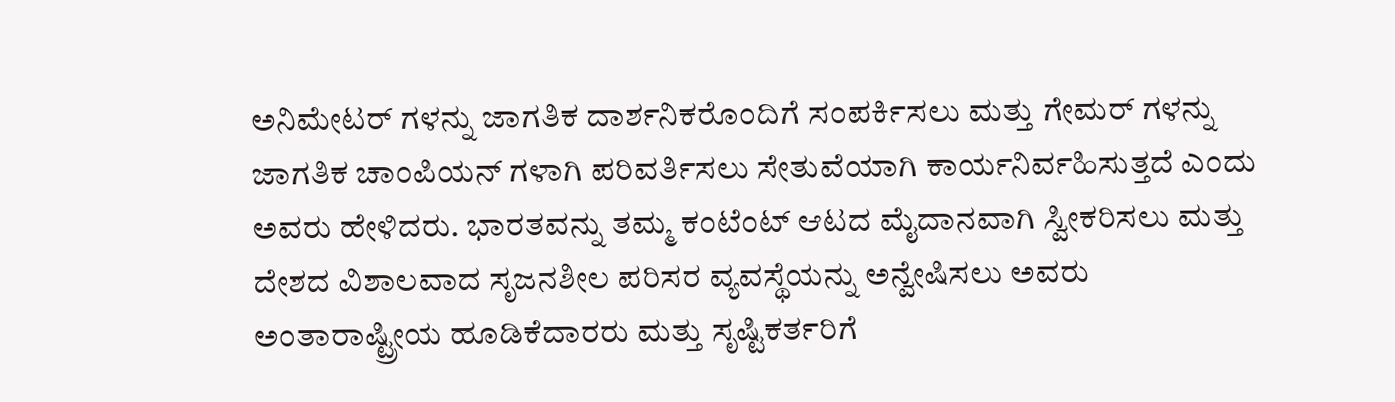ಅನಿಮೇಟರ್ ಗಳನ್ನು ಜಾಗತಿಕ ದಾರ್ಶನಿಕರೊಂದಿಗೆ ಸಂಪರ್ಕಿಸಲು ಮತ್ತು ಗೇಮರ್ ಗಳನ್ನು ಜಾಗತಿಕ ಚಾಂಪಿಯನ್ ಗಳಾಗಿ ಪರಿವರ್ತಿಸಲು ಸೇತುವೆಯಾಗಿ ಕಾರ್ಯನಿರ್ವಹಿಸುತ್ತದೆ ಎಂದು ಅವರು ಹೇಳಿದರು. ಭಾರತವನ್ನು ತಮ್ಮ ಕಂಟೆಂಟ್ ಆಟದ ಮೈದಾನವಾಗಿ ಸ್ವೀಕರಿಸಲು ಮತ್ತು ದೇಶದ ವಿಶಾಲವಾದ ಸೃಜನಶೀಲ ಪರಿಸರ ವ್ಯವಸ್ಥೆಯನ್ನು ಅನ್ವೇಷಿಸಲು ಅವರು ಅಂತಾರಾಷ್ಟ್ರೀಯ ಹೂಡಿಕೆದಾರರು ಮತ್ತು ಸೃಷ್ಟಿಕರ್ತರಿಗೆ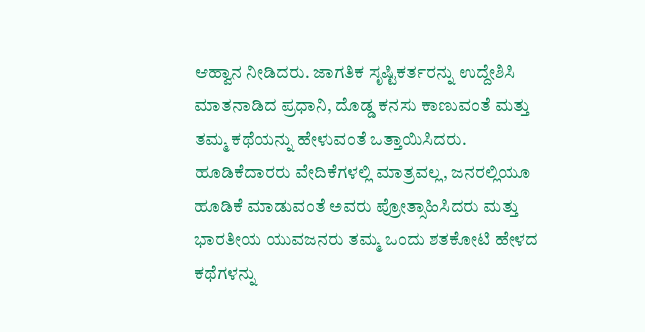ಆಹ್ವಾನ ನೀಡಿದರು. ಜಾಗತಿಕ ಸೃಷ್ಟಿಕರ್ತರನ್ನು ಉದ್ದೇಶಿಸಿ ಮಾತನಾಡಿದ ಪ್ರಧಾನಿ, ದೊಡ್ಡ ಕನಸು ಕಾಣುವಂತೆ ಮತ್ತು ತಮ್ಮ ಕಥೆಯನ್ನು ಹೇಳುವಂತೆ ಒತ್ತಾಯಿಸಿದರು. ಹೂಡಿಕೆದಾರರು ವೇದಿಕೆಗಳಲ್ಲಿ ಮಾತ್ರವಲ್ಲ, ಜನರಲ್ಲಿಯೂ ಹೂಡಿಕೆ ಮಾಡುವಂತೆ ಅವರು ಪ್ರೋತ್ಸಾಹಿಸಿದರು ಮತ್ತು ಭಾರತೀಯ ಯುವಜನರು ತಮ್ಮ ಒಂದು ಶತಕೋಟಿ ಹೇಳದ ಕಥೆಗಳನ್ನು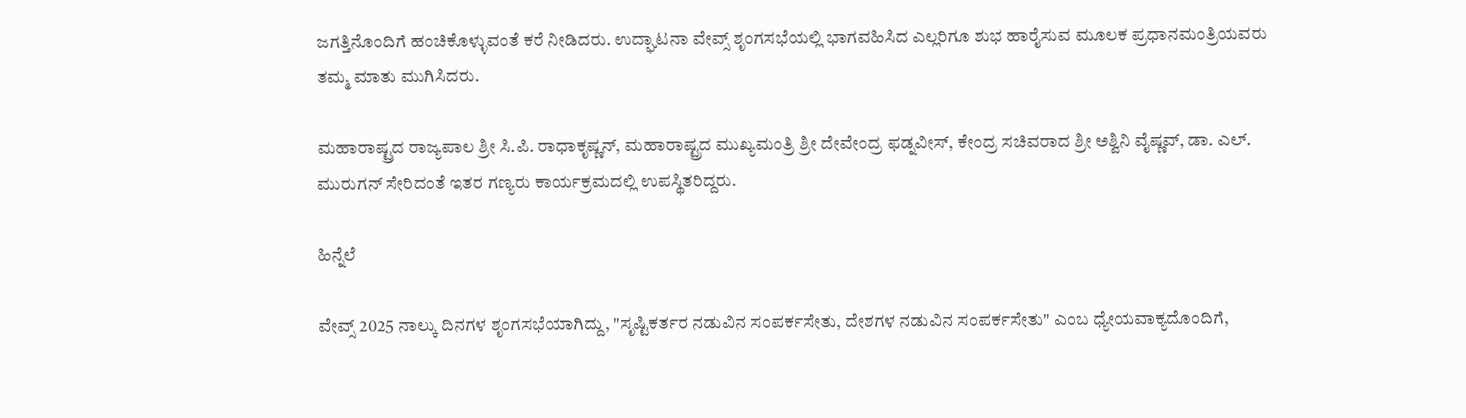ಜಗತ್ತಿನೊಂದಿಗೆ ಹಂಚಿಕೊಳ್ಳುವಂತೆ ಕರೆ ನೀಡಿದರು. ಉದ್ಘಾಟನಾ ವೇವ್ಸ್ ಶೃಂಗಸಭೆಯಲ್ಲಿ ಭಾಗವಹಿಸಿದ ಎಲ್ಲರಿಗೂ ಶುಭ ಹಾರೈಸುವ ಮೂಲಕ ಪ್ರಧಾನಮಂತ್ರಿಯವರು ತಮ್ಮ ಮಾತು ಮುಗಿಸಿದರು.

ಮಹಾರಾಷ್ಟ್ರದ ರಾಜ್ಯಪಾಲ ಶ್ರೀ ಸಿ.ಪಿ. ರಾಧಾಕೃಷ್ಣನ್, ಮಹಾರಾಷ್ಟ್ರದ ಮುಖ್ಯಮಂತ್ರಿ ಶ್ರೀ ದೇವೇಂದ್ರ ಫಡ್ನವೀಸ್, ಕೇಂದ್ರ ಸಚಿವರಾದ ಶ್ರೀ ಅಶ್ವಿನಿ ವೈಷ್ಣವ್, ಡಾ. ಎಲ್. ಮುರುಗನ್ ಸೇರಿದಂತೆ ಇತರ ಗಣ್ಯರು ಕಾರ್ಯಕ್ರಮದಲ್ಲಿ ಉಪಸ್ಥಿತರಿದ್ದರು.

ಹಿನ್ನೆಲೆ

ವೇವ್ಸ್ 2025 ನಾಲ್ಕು ದಿನಗಳ ಶೃಂಗಸಭೆಯಾಗಿದ್ದು, "ಸೃಷ್ಟಿಕರ್ತರ ನಡುವಿನ ಸಂಪರ್ಕಸೇತು, ದೇಶಗಳ ನಡುವಿನ ಸಂಪರ್ಕಸೇತು" ಎಂಬ ಧ್ಯೇಯವಾಕ್ಯದೊಂದಿಗೆ,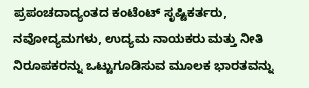ಪ್ರಪಂಚದಾದ್ಯಂತದ ಕಂಟೆಂಟ್ ಸೃಷ್ಟಿಕರ್ತರು, ನವೋದ್ಯಮಗಳು, ಉದ್ಯಮ ನಾಯಕರು ಮತ್ತು ನೀತಿ ನಿರೂಪಕರನ್ನು ಒಟ್ಟುಗೂಡಿಸುವ ಮೂಲಕ ಭಾರತವನ್ನು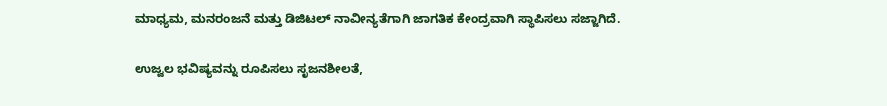ಮಾಧ್ಯಮ, ಮನರಂಜನೆ ಮತ್ತು ಡಿಜಿಟಲ್ ನಾವೀನ್ಯತೆಗಾಗಿ ಜಾಗತಿಕ ಕೇಂದ್ರವಾಗಿ ಸ್ಥಾಪಿಸಲು ಸಜ್ಜಾಗಿದೆ.

ಉಜ್ವಲ ಭವಿಷ್ಯವನ್ನು ರೂಪಿಸಲು ಸೃಜನಶೀಲತೆ,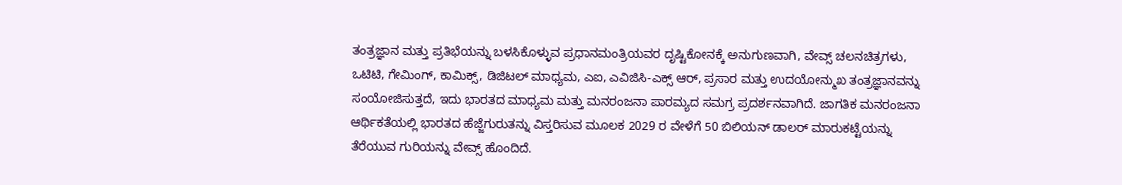ತಂತ್ರಜ್ಞಾನ ಮತ್ತು ಪ್ರತಿಭೆಯನ್ನು ಬಳಸಿಕೊಳ್ಳುವ ಪ್ರಧಾನಮಂತ್ರಿಯವರ ದೃಷ್ಟಿಕೋನಕ್ಕೆ ಅನುಗುಣವಾಗಿ, ವೇವ್ಸ್ ಚಲನಚಿತ್ರಗಳು, ಒಟಿಟಿ, ಗೇಮಿಂಗ್, ಕಾಮಿಕ್ಸ್, ಡಿಜಿಟಲ್ ಮಾಧ್ಯಮ, ಎಐ, ಎವಿಜಿಸಿ-ಎಕ್ಸ್ ಆರ್, ಪ್ರಸಾರ ಮತ್ತು ಉದಯೋನ್ಮುಖ ತಂತ್ರಜ್ಞಾನವನ್ನು ಸಂಯೋಜಿಸುತ್ತದೆ, ಇದು ಭಾರತದ ಮಾಧ್ಯಮ ಮತ್ತು ಮನರಂಜನಾ ಪಾರಮ್ಯದ ಸಮಗ್ರ ಪ್ರದರ್ಶನವಾಗಿದೆ. ಜಾಗತಿಕ ಮನರಂಜನಾ ಆರ್ಥಿಕತೆಯಲ್ಲಿ ಭಾರತದ ಹೆಜ್ಜೆಗುರುತನ್ನು ವಿಸ್ತರಿಸುವ ಮೂಲಕ 2029 ರ ವೇಳೆಗೆ 50 ಬಿಲಿಯನ್ ಡಾಲರ್ ಮಾರುಕಟ್ಟೆಯನ್ನು ತೆರೆಯುವ ಗುರಿಯನ್ನು ವೇವ್ಸ್ ಹೊಂದಿದೆ.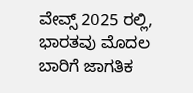ವೇವ್ಸ್ 2025 ರಲ್ಲಿ, ಭಾರತವು ಮೊದಲ ಬಾರಿಗೆ ಜಾಗತಿಕ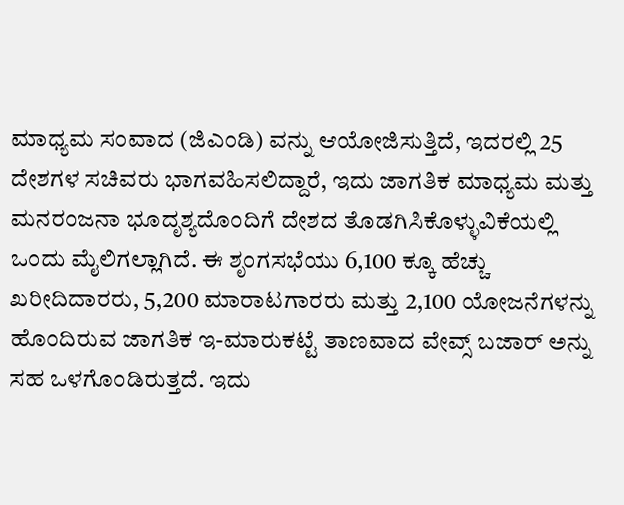ಮಾಧ್ಯಮ ಸಂವಾದ (ಜಿಎಂಡಿ) ವನ್ನು ಆಯೋಜಿಸುತ್ತಿದೆ, ಇದರಲ್ಲಿ 25 ದೇಶಗಳ ಸಚಿವರು ಭಾಗವಹಿಸಲಿದ್ದಾರೆ, ಇದು ಜಾಗತಿಕ ಮಾಧ್ಯಮ ಮತ್ತು ಮನರಂಜನಾ ಭೂದೃಶ್ಯದೊಂದಿಗೆ ದೇಶದ ತೊಡಗಿಸಿಕೊಳ್ಳುವಿಕೆಯಲ್ಲಿ ಒಂದು ಮೈಲಿಗಲ್ಲಾಗಿದೆ. ಈ ಶೃಂಗಸಭೆಯು 6,100 ಕ್ಕೂ ಹೆಚ್ಚು ಖರೀದಿದಾರರು, 5,200 ಮಾರಾಟಗಾರರು ಮತ್ತು 2,100 ಯೋಜನೆಗಳನ್ನು ಹೊಂದಿರುವ ಜಾಗತಿಕ ಇ-ಮಾರುಕಟ್ಟೆ ತಾಣವಾದ ವೇವ್ಸ್ ಬಜಾರ್ ಅನ್ನು ಸಹ ಒಳಗೊಂಡಿರುತ್ತದೆ. ಇದು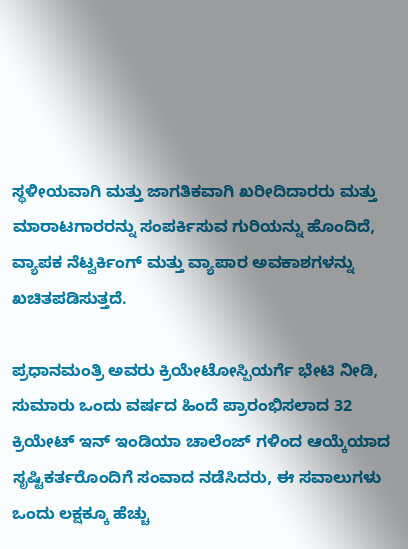ಸ್ಥಳೀಯವಾಗಿ ಮತ್ತು ಜಾಗತಿಕವಾಗಿ ಖರೀದಿದಾರರು ಮತ್ತು ಮಾರಾಟಗಾರರನ್ನು ಸಂಪರ್ಕಿಸುವ ಗುರಿಯನ್ನು ಹೊಂದಿದೆ, ವ್ಯಾಪಕ ನೆಟ್ವರ್ಕಿಂಗ್ ಮತ್ತು ವ್ಯಾಪಾರ ಅವಕಾಶಗಳನ್ನು ಖಚಿತಪಡಿಸುತ್ತದೆ.

ಪ್ರಧಾನಮಂತ್ರಿ ಅವರು ಕ್ರಿಯೇಟೋಸ್ಪಿಯರ್ಗೆ ಭೇಟಿ ನೀಡಿ, ಸುಮಾರು ಒಂದು ವರ್ಷದ ಹಿಂದೆ ಪ್ರಾರಂಭಿಸಲಾದ 32 ಕ್ರಿಯೇಟ್ ಇನ್ ಇಂಡಿಯಾ ಚಾಲೆಂಜ್ ಗಳಿಂದ ಆಯ್ಕೆಯಾದ ಸೃಷ್ಟಿಕರ್ತರೊಂದಿಗೆ ಸಂವಾದ ನಡೆಸಿದರು, ಈ ಸವಾಲುಗಳು ಒಂದು ಲಕ್ಷಕ್ಕೂ ಹೆಚ್ಚು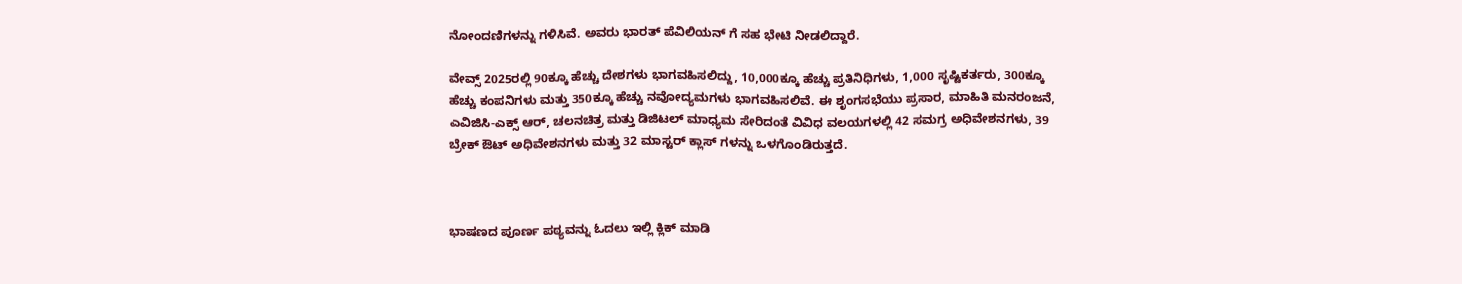ನೋಂದಣಿಗಳನ್ನು ಗಳಿಸಿವೆ. ಅವರು ಭಾರತ್ ಪೆವಿಲಿಯನ್ ಗೆ ಸಹ ಭೇಟಿ ನೀಡಲಿದ್ದಾರೆ.

ವೇವ್ಸ್ 2025ರಲ್ಲಿ 90ಕ್ಕೂ ಹೆಚ್ಚು ದೇಶಗಳು ಭಾಗವಹಿಸಲಿದ್ದು, 10,000ಕ್ಕೂ ಹೆಚ್ಚು ಪ್ರತಿನಿಧಿಗಳು, 1,000 ಸೃಷ್ಟಿಕರ್ತರು, 300ಕ್ಕೂ ಹೆಚ್ಚು ಕಂಪನಿಗಳು ಮತ್ತು 350ಕ್ಕೂ ಹೆಚ್ಚು ನವೋದ್ಯಮಗಳು ಭಾಗವಹಿಸಲಿವೆ. ಈ ಶೃಂಗಸಭೆಯು ಪ್ರಸಾರ, ಮಾಹಿತಿ ಮನರಂಜನೆ, ಎವಿಜಿಸಿ-ಎಕ್ಸ್ ಆರ್, ಚಲನಚಿತ್ರ ಮತ್ತು ಡಿಜಿಟಲ್ ಮಾಧ್ಯಮ ಸೇರಿದಂತೆ ವಿವಿಧ ವಲಯಗಳಲ್ಲಿ 42 ಸಮಗ್ರ ಅಧಿವೇಶನಗಳು, 39 ಬ್ರೇಕ್ ಔಟ್ ಅಧಿವೇಶನಗಳು ಮತ್ತು 32 ಮಾಸ್ಟರ್ ಕ್ಲಾಸ್ ಗಳನ್ನು ಒಳಗೊಂಡಿರುತ್ತದೆ.



ಭಾಷಣದ ಪೂರ್ಣ ಪಠ್ಯವನ್ನು ಓದಲು ಇಲ್ಲಿ ಕ್ಲಿಕ್ ಮಾಡಿ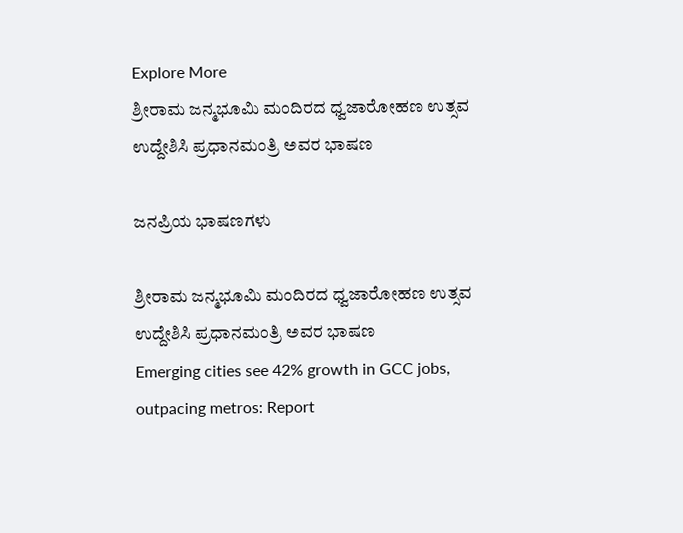Explore More
ಶ್ರೀರಾಮ ಜನ್ಮಭೂಮಿ ಮಂದಿರದ ಧ್ವಜಾರೋಹಣ ಉತ್ಸವ ಉದ್ದೇಶಿಸಿ ಪ್ರಧಾನಮಂತ್ರಿ ಅವರ ಭಾಷಣ

ಜನಪ್ರಿಯ ಭಾಷಣಗಳು

ಶ್ರೀರಾಮ ಜನ್ಮಭೂಮಿ ಮಂದಿರದ ಧ್ವಜಾರೋಹಣ ಉತ್ಸವ ಉದ್ದೇಶಿಸಿ ಪ್ರಧಾನಮಂತ್ರಿ ಅವರ ಭಾಷಣ
Emerging cities see 42% growth in GCC jobs, outpacing metros: Report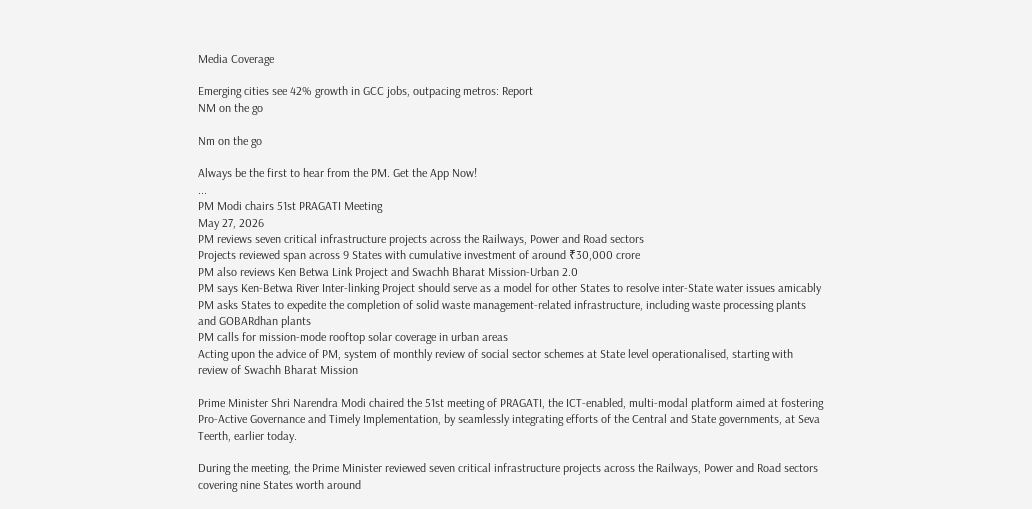Media Coverage

Emerging cities see 42% growth in GCC jobs, outpacing metros: Report
NM on the go

Nm on the go

Always be the first to hear from the PM. Get the App Now!
...
PM Modi chairs 51st PRAGATI Meeting
May 27, 2026
PM reviews seven critical infrastructure projects across the Railways, Power and Road sectors
Projects reviewed span across 9 States with cumulative investment of around ₹30,000 crore
PM also reviews Ken Betwa Link Project and Swachh Bharat Mission-Urban 2.0
PM says Ken-Betwa River Inter-linking Project should serve as a model for other States to resolve inter-State water issues amicably
PM asks States to expedite the completion of solid waste management-related infrastructure, including waste processing plants and GOBARdhan plants
PM calls for mission-mode rooftop solar coverage in urban areas
Acting upon the advice of PM, system of monthly review of social sector schemes at State level operationalised, starting with review of Swachh Bharat Mission

Prime Minister Shri Narendra Modi chaired the 51st meeting of PRAGATI, the ICT-enabled, multi-modal platform aimed at fostering Pro-Active Governance and Timely Implementation, by seamlessly integrating efforts of the Central and State governments, at Seva Teerth, earlier today.

During the meeting, the Prime Minister reviewed seven critical infrastructure projects across the Railways, Power and Road sectors covering nine States worth around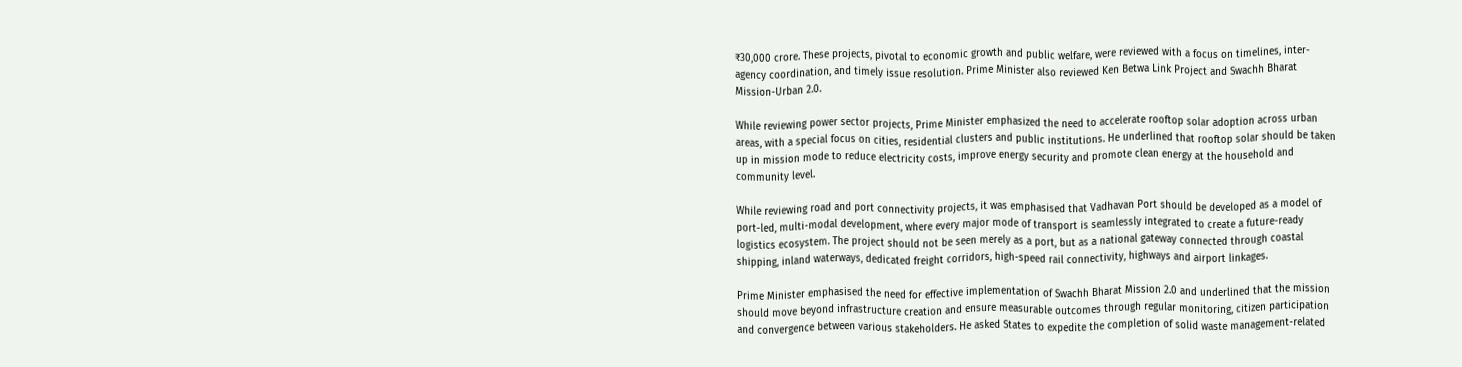₹30,000 crore. These projects, pivotal to economic growth and public welfare, were reviewed with a focus on timelines, inter-agency coordination, and timely issue resolution. Prime Minister also reviewed Ken Betwa Link Project and Swachh Bharat Mission-Urban 2.0.

While reviewing power sector projects, Prime Minister emphasized the need to accelerate rooftop solar adoption across urban areas, with a special focus on cities, residential clusters and public institutions. He underlined that rooftop solar should be taken up in mission mode to reduce electricity costs, improve energy security and promote clean energy at the household and community level.

While reviewing road and port connectivity projects, it was emphasised that Vadhavan Port should be developed as a model of port-led, multi-modal development, where every major mode of transport is seamlessly integrated to create a future-ready logistics ecosystem. The project should not be seen merely as a port, but as a national gateway connected through coastal shipping, inland waterways, dedicated freight corridors, high-speed rail connectivity, highways and airport linkages.

Prime Minister emphasised the need for effective implementation of Swachh Bharat Mission 2.0 and underlined that the mission should move beyond infrastructure creation and ensure measurable outcomes through regular monitoring, citizen participation and convergence between various stakeholders. He asked States to expedite the completion of solid waste management-related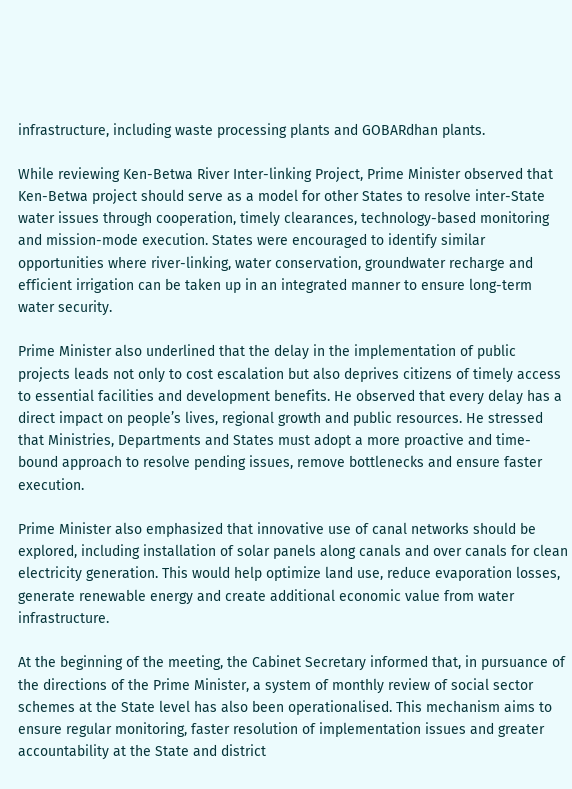infrastructure, including waste processing plants and GOBARdhan plants.

While reviewing Ken-Betwa River Inter-linking Project, Prime Minister observed that Ken-Betwa project should serve as a model for other States to resolve inter-State water issues through cooperation, timely clearances, technology-based monitoring and mission-mode execution. States were encouraged to identify similar opportunities where river-linking, water conservation, groundwater recharge and efficient irrigation can be taken up in an integrated manner to ensure long-term water security.

Prime Minister also underlined that the delay in the implementation of public projects leads not only to cost escalation but also deprives citizens of timely access to essential facilities and development benefits. He observed that every delay has a direct impact on people’s lives, regional growth and public resources. He stressed that Ministries, Departments and States must adopt a more proactive and time-bound approach to resolve pending issues, remove bottlenecks and ensure faster execution.

Prime Minister also emphasized that innovative use of canal networks should be explored, including installation of solar panels along canals and over canals for clean electricity generation. This would help optimize land use, reduce evaporation losses, generate renewable energy and create additional economic value from water infrastructure.

At the beginning of the meeting, the Cabinet Secretary informed that, in pursuance of the directions of the Prime Minister, a system of monthly review of social sector schemes at the State level has also been operationalised. This mechanism aims to ensure regular monitoring, faster resolution of implementation issues and greater accountability at the State and district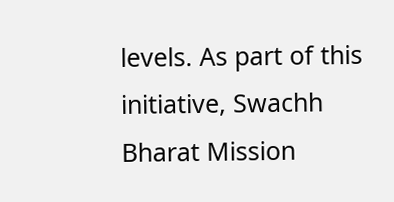levels. As part of this initiative, Swachh Bharat Mission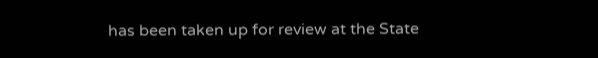has been taken up for review at the State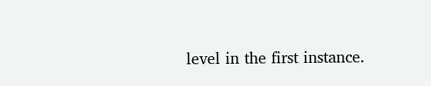level in the first instance.